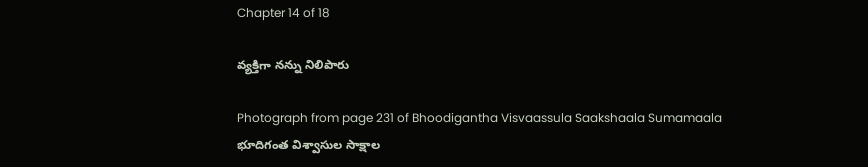Chapter 14 of 18

వ్యక్తిగా నన్ను నిలిపారు

Photograph from page 231 of Bhoodigantha Visvaassula Saakshaala Sumamaala భూదిగంత విశ్వాసుల సాక్షాల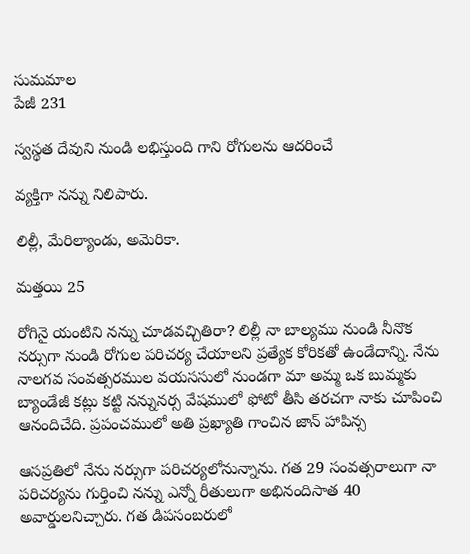సుమమాల
పేజీ 231

స్వస్థత దేవుని నుండి లభిస్తుంది గాని రోగులను ఆదరించే

వ్యక్తిగా నన్ను నిలిపారు.

లిల్లీ, మేరిల్యాండు, అమెరికా.

మత్తయి 25

రోగినై యంటిని నన్ను చూడవచ్చితిరా? లిల్లీ నా బాల్యము నుండి నీనొక నర్సుగా నుండి రోగుల పరిచర్య చేయాలని ప్రత్యేక కోరికతో ఉండేదాన్ని. నేను నాలగవ సంవత్సరముల వయససులో నుండగా మా అమ్మ ఒక బుమ్మకు బ్యాండేజీ కట్లు కట్టి నన్నునర్స వేషములో ఫోటో తీసి తరచగా నాకు చూపించి ఆనందిచేది. ప్రపంచములో అతి ప్రఖ్యాతి గాంచిన జాన్ హాపిన్స

ఆసప్రతిలో నేను నర్సుగా పరిచర్యలోనున్నాను. గత 29 సంవత్సరాలుగా నా పరిచర్యను గుర్తించి నన్ను ఎన్నో రీతులుగా అభినందిసాత 40 అవార్డులనిచ్చారు. గత డిపసంబరులో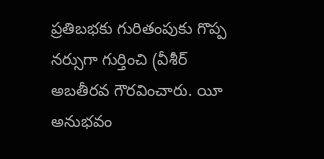ప్రతిబభకు గురితంపుకు గొప్ప నర్సుగా గుర్తించి (వీశీర్ అబతీరవ గౌరవించారు. యీ అనుభవం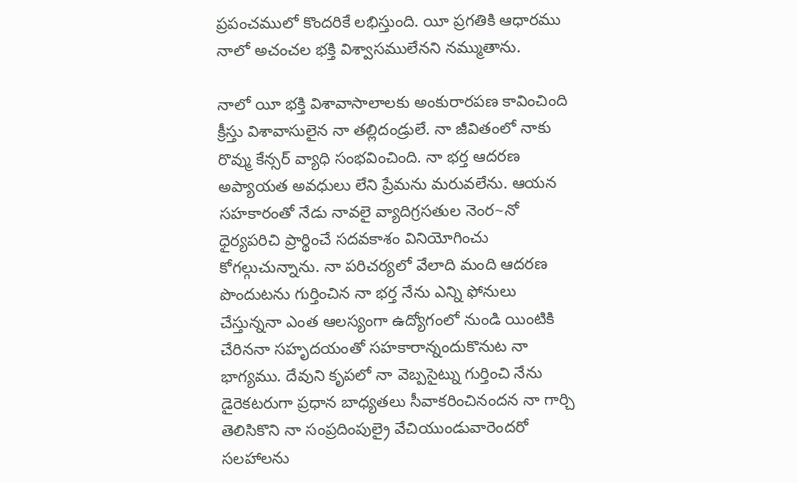ప్రపంచములో కొందరికే లభిస్తుంది. యీ ప్రగతికి ఆధారము నాలో అచంచల భక్తి విశ్వాసములేనని నమ్ముతాను.

నాలో యీ భక్తి విశావాసాలాలకు అంకురారపణ కావించింది క్రీస్తు విశావాసులైన నా తల్లిదండ్రులే. నా జీవితంలో నాకు రొవ్ము కేన్సర్ వ్యాధి సంభవించింది. నా భర్త ఆదరణ అప్యాయత అవధులు లేని ప్రేమను మరువలేను. ఆయన సహకారంతో నేడు నావలై వ్యాదిగ్రసతుల నెంర~నో ధైర్యపరిచి ప్రార్థించే సదవకాశం వినియోగించు కోగల్గుచున్నాను. నా పరిచర్యలో వేలాది మంది ఆదరణ పొందుటను గుర్తించిన నా భర్త నేను ఎన్ని ఫోనులు చేస్తున్ననా ఎంత ఆలస్యంగా ఉద్యోగంలో నుండి యింటికి చేరిననా సహృదయంతో సహకారాన్నందుకొనుట నా భాగ్యము. దేవుని కృపలో నా వెబ్పసైట్ను గుర్తించి నేను డైరెకటరుగా ప్రధాన బాధ్యతలు సీవాకరించినందన నా గార్చి తెలిసికొని నా సంప్రదింపుల్రై వేచియుండువారెందరో సలహాలను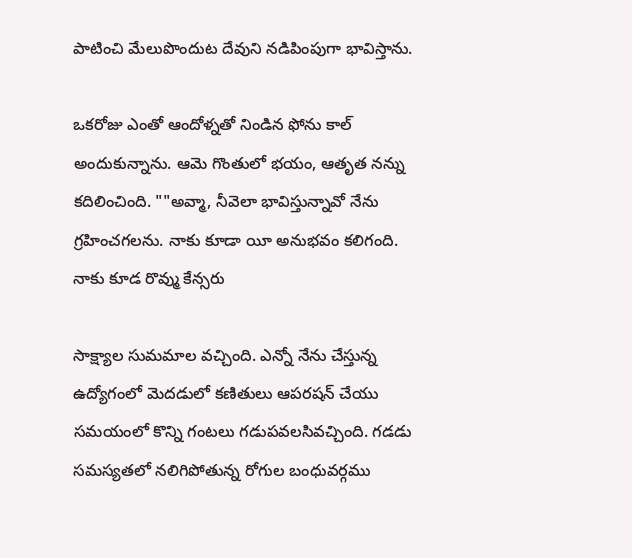పాటించి మేలుపొందుట దేవుని నడిపింపుగా భావిస్తాను.

ఒకరోజు ఎంతో ఆందోళ్నతో నిండిన ఫోను కాల్ అందుకున్నాను. ఆమె గొంతులో భయం, ఆతృత నన్ను కదిలించింది. ""అవ్మా, నీవెలా భావిస్తున్నావో నేను గ్రహించగలను. నాకు కూడా యీ అనుభవం కలిగంది. నాకు కూడ రొవ్ము కేన్సరు

సాక్ష్యాల సుమమాల వచ్చింది. ఎన్నో నేను చేస్తున్న ఉద్యోగంలో మెదడులో కణితులు ఆపరషన్ చేయు సమయంలో కొన్ని గంటలు గడుపవలసివచ్చింది. గడడు సమస్యతలో నలిగిపోతున్న రోగుల బంధువర్గము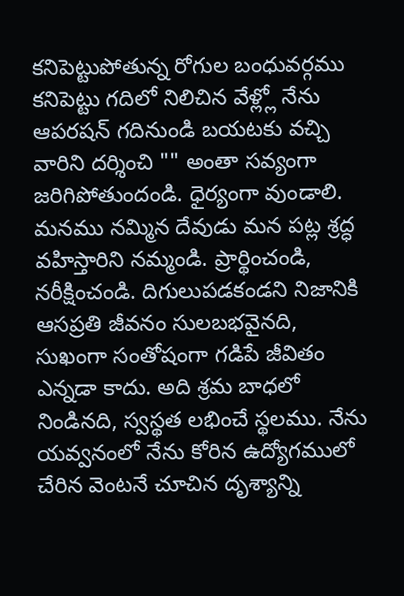కనిపెట్టుపోతున్న రోగుల బంధువర్గము కనిపెట్టు గదిలో నిలిచిన వేళ్ల్లో నేను ఆపరషన్ గదినుండి బయటకు వచ్చి వారిని దర్శించి "" అంతా సవ్యంగా జరిగిపోతుందండి. ధైర్యంగా వుండాలి. మనము నమ్మిన దేవుడు మన పట్ల శ్రద్ధ వహిస్తారిని నమ్మండి. ప్రార్థించండి, నరీక్షించండి. దిగులుపడకండని నిజానికి ఆసప్రతి జీవనం సులబభవైనది, సుఖంగా సంతోషంగా గడిపే జీవితం ఎన్నడా కాదు. అది శ్రమ బాధలో నిండినది, స్వస్థత లభించే స్థలము. నేను యవ్వనంలో నేను కోరిన ఉద్యోగములో చేరిన వెంటనే చూచిన దృశ్యాన్ని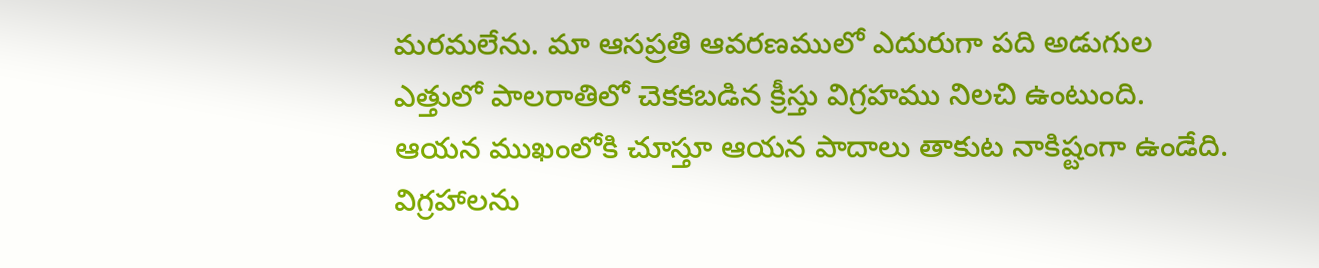మరమలేను. మా ఆసప్రతి ఆవరణములో ఎదురుగా పది అడుగుల ఎత్తులో పాలరాతిలో చెకకబడిన క్రీస్తు విగ్రహము నిలచి ఉంటుంది. ఆయన ముఖంలోకి చూస్తూ ఆయన పాదాలు తాకుట నాకిష్టంగా ఉండేది. విగ్రహాలను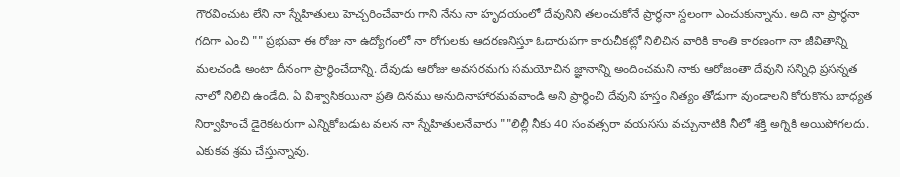గౌరవించుట లేని నా స్నేహితులు హెచ్చరించేవారు గాని నేను నా హృదయంలో దేవునిని తలంచుకోనే ప్రార్థనా స్దలంగా ఎంచుకున్నాను. అది నా ప్రార్థనా గదిగా ఎంచి "" ప్రభువా ఈ రోజు నా ఉద్యోగంలో నా రోగులకు ఆదరణనిస్తూ ఓదారుపగా కారుచీకట్లో నిలిచిన వారికి కాంతి కారణంగా నా జీవితాన్ని మలచండి అంటా దీనంగా ప్రార్థించేదాన్ని. దేవుడు ఆరోజు అవసరమగు సమయోచిన జ్ఞానాన్ని అందించమని నాకు ఆరోజంతా దేవుని సన్నిధి ప్రసన్నత నాలో నిలిచి ఉండేది. ఏ విశ్వాసికయినా ప్రతి దినము అనుదినాహారమవవాండి అని ప్రార్థించి దేవుని హస్తం నిత్యం తోడుగా వుండాలని కోరుకొను బాధ్యత నిర్వాహించే డైరెకటరుగా ఎన్నికోబడుట వలన నా స్నేహితులనేవారు ""లిల్లీ నీకు 40 సంవత్సరా వయససు వచ్చునాటికి నీలో శక్తి అగ్నికి అయిపోగలదు. ఎకుకవ శ్రమ చేస్తున్నావు.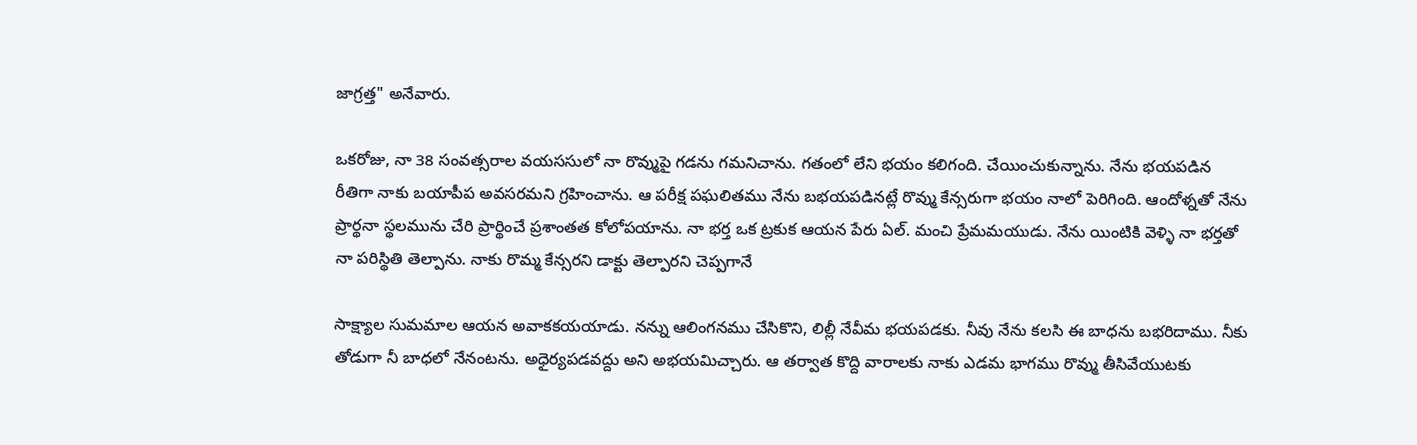జాగ్రత్త" అనేవారు.

ఒకరోజు, నా 38 సంవత్సరాల వయససులో నా రొవ్ముపై గడను గమనిచాను. గతంలో లేని భయం కలిగంది. చేయించుకున్నాను. నేను భయపడిన రీతిగా నాకు బయాపీప అవసరమని గ్రహించాను. ఆ పరీక్ష పఘలితము నేను బభయపడినట్లే రొవ్ము కేన్సరుగా భయం నాలో పెరిగింది. ఆందోళ్నతో నేను ప్రార్థనా స్థలమును చేరి ప్రార్థించే ప్రశాంతత కోలోపయాను. నా భర్త ఒక ట్రకుక ఆయన పేరు ఏల్. మంచి ప్రేమమయుడు. నేను యింటికి వెళ్ళి నా భర్తతో నా పరిస్థితి తెల్పాను. నాకు రొమ్మ కేన్సరని డాక్టు తెల్పారని చెప్పగానే

సాక్ష్యాల సుమమాల ఆయన అవాకకయయాడు. నన్ను ఆలింగనము చేసికొని, లిల్లీ నేవీమ భయపడకు. నీవు నేను కలసి ఈ బాధను బభరిదాము. నీకు తోడుగా నీ బాధలో నేనంటను. అధైర్యపడవద్దు అని అభయమిచ్చారు. ఆ తర్వాత కొద్ది వారాలకు నాకు ఎడమ భాగము రొవ్ము తీసివేయుటకు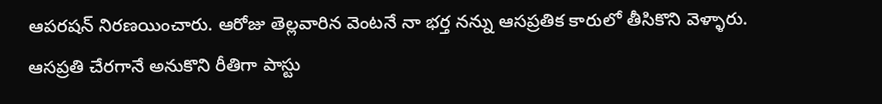ఆపరషన్ నిరణయించారు. ఆరోజు తెల్లవారిన వెంటనే నా భర్త నన్ను ఆసప్రతిక కారులో తీసికొని వెళ్ళారు. ఆసప్రతి చేరగానే అనుకొని రీతిగా పాస్టు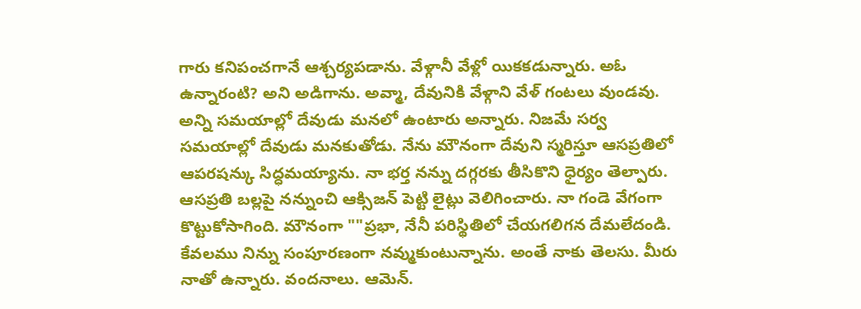గారు కనిపంచగానే ఆశ్చర్యపడాను. వేళ్గానీ వేళ్లో యికకడున్నారు. అఓ ఉన్నారంటి? అని అడిగాను. అవ్మా, దేవునికి వేళ్గాని వేళ్ గంటలు వుండవు. అన్ని సమయాల్లో దేవుడు మనలో ఉంటారు అన్నారు. నిజమే సర్వ సమయాల్లో దేవుడు మనకుతోడు. నేను మౌనంగా దేవుని స్మరిస్తూ ఆసప్రతిలో ఆపరషన్కు సిద్ధమయ్యాను. నా భర్త నన్ను దగ్గరకు తీసికొని ధైర్యం తెల్పారు. ఆసప్రతి బల్లపై నన్నుంచి ఆక్సిజన్ పెట్టి లైట్లు వెలిగించారు. నా గండె వేగంగా కొట్టుకోసాగింది. మౌనంగా ""ప్రభా, నేనీ పరిస్థితిలో చేయగలిగన దేమలేదండి. కేవలము నిన్ను సంపూరణంగా నవ్ముకుంటున్నాను. అంతే నాకు తెలసు. మీరు నాతో ఉన్నారు. వందనాలు. ఆమెన్.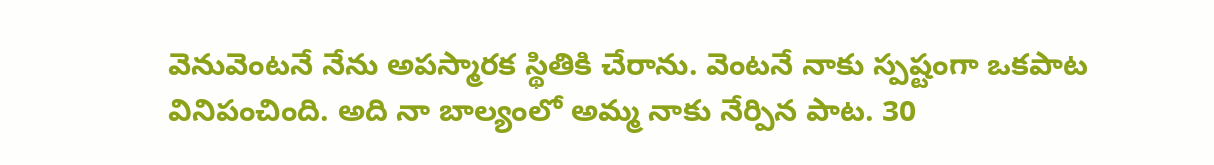వెనువెంటనే నేను అపస్మారక స్థితికి చేరాను. వెంటనే నాకు స్పష్టంగా ఒకపాట వినిపంచింది. అది నా బాల్యంలో అమ్మ నాకు నేర్పిన పాట. 30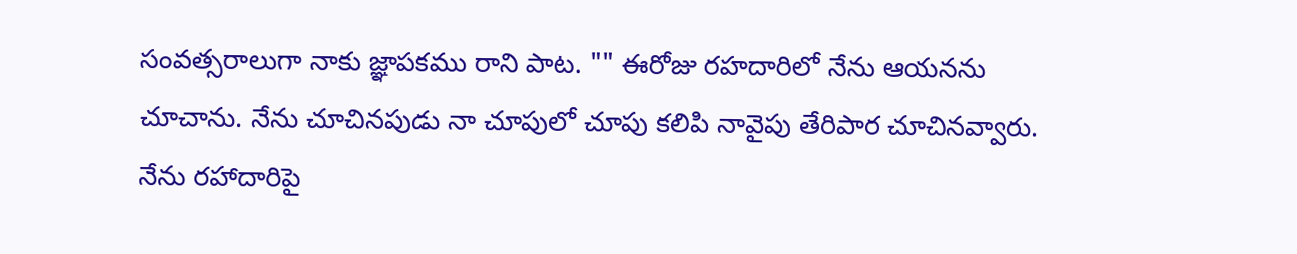సంవత్సరాలుగా నాకు జ్ఞాపకము రాని పాట. "" ఈరోజు రహదారిలో నేను ఆయనను చూచాను. నేను చూచినపుడు నా చూపులో చూపు కలిపి నావైపు తేరిపార చూచినవ్వారు. నేను రహాదారిపై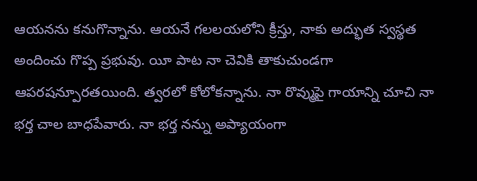ఆయనను కనుగొన్నాను. ఆయనే గలలయలోని క్రీస్తు, నాకు అద్భుత స్వస్థత అందించు గొప్ప ప్రభువు. యీ పాట నా చెవికి తాకుచుండగా ఆపరషన్పూరతయింది. త్వరలో కోలోకన్నాను. నా రొవ్ముపై గాయాన్ని చూచి నా భర్త చాల బాధపేవారు. నా భర్త నన్ను అప్యాయంగా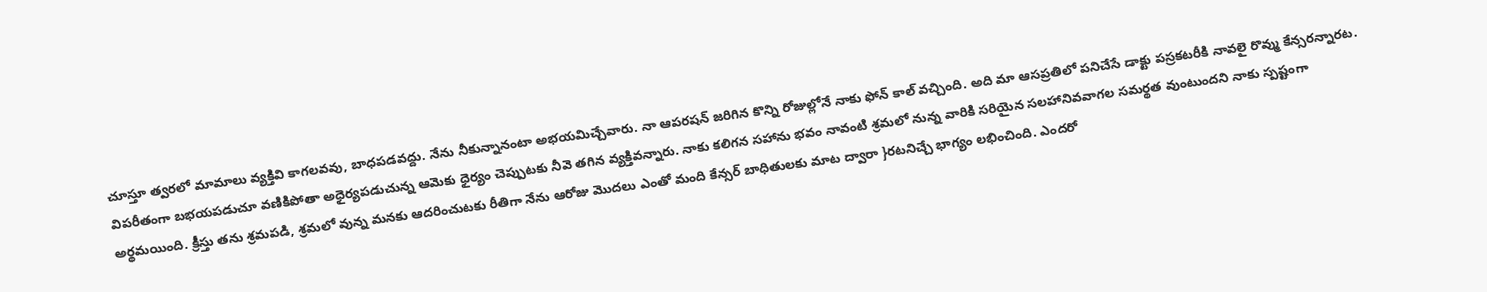చూస్తూ త్వరలో మామాలు వ్యక్తివి కాగలవవు, బాధపడవద్దు. నేను నీకున్నానంటా అభయమిచ్చేవారు. నా ఆపరషన్ జరిగిన కొన్ని రోజుల్లోనే నాకు ఫోన్ కాల్ వచ్చింది. అది మా ఆసప్రతిలో పనిచేసే డాక్టు పస్రకటరీకి నావలై రొవ్ము కేన్సరన్నారట. విపరీతంగా బభయపడుచూ వణికిపోతా అధైర్యపడుచున్న ఆమెకు ధైర్యం చెప్పుటకు నీవె తగిన వ్యక్తివన్నారు. నాకు కలిగన సహాను భవం నావంటి శ్రమలో నున్న వారికి సరియైన సలహానివవాగల సమర్థత వుంటుందని నాకు స్పష్టంగా అర్థమయింది. క్రీస్తు తను శ్రమపడి, శ్రమలో వున్న మనకు ఆదరించుటకు రీతిగా నేను ఆరోజు మొదలు ఎంతో మంది కేన్సర్ బాధితులకు మాట ద్వారా }రటనిచ్చే భాగ్యం లభించింది. ఎందరో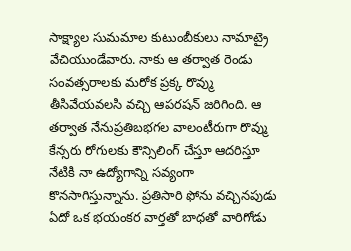సాక్ష్యాల సుమమాల కుటుంబీకులు నామాట్రై వేచియుండేవారు. నాకు ఆ తర్వాత రెండు సంవత్సరాలకు మరోక ప్రక్క రొవ్ము తీసివేయవలసి వచ్చి ఆపరషన్ జరిగింది. ఆ తర్వాత నేనుప్రతిబభగల వాలంటీరుగా రొవ్ము కేన్సరు రోగులకు కౌన్సిలింగ్ చేస్తూ ఆదరిస్తూ నేటికి నా ఉద్యోగాన్ని సవ్యంగా కొనసాగిస్తున్నాను. ప్రతిసారి ఫోను వచ్చినపుడు ఏదో ఒక భయంకర వార్తతో బాధతో వారిగోడు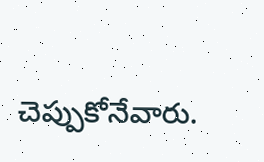చెప్పుకోనేవారు.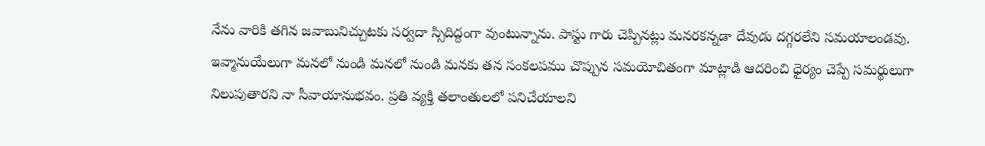నేను వారికి తగిన జవాబునిచ్చుటకు సర్వదా స్సిదిద్దంగా వుంటున్నాను. పాస్టు గారు చెప్పినట్లు మనరకన్నడా దేవుడు దగ్గరలేని సమయాలండవు. ఇవ్మానుయేలుగా మనలో నుండి మనలో నుండి మనకు తన సంకలపము చొప్పున సమయోచితంగా మాట్లాడి ఆదరించి ధైర్యం చెప్పే సమర్థులుగా నిలుపుతారని నా సీవాయానుభవం. ప్రతి వ్యక్తి తలాంతులలో పనిచేయాలని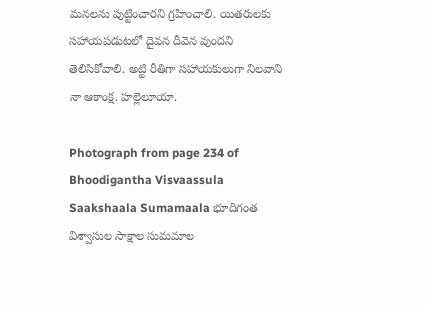మనలను పుట్టించారని గ్రహించాలి. యితరులకు సహాయపడుటలో దైవన దీవెన వుందని తెలిసికోవాలి. అట్టి రీతిగా సహాయకులుగా నిలవాని నా ఆకాంక్ష. హల్లెలూయా.

Photograph from page 234 of Bhoodigantha Visvaassula Saakshaala Sumamaala భూదిగంత విశ్వాసుల సాక్షాల సుమమాల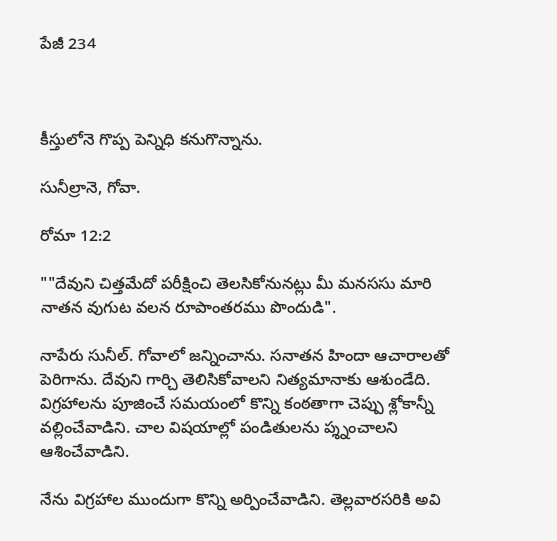పేజీ 234



కీస్తులోనె గొప్ప పెన్నిధి కనుగొన్నాను.

సునీల్రానె, గోవా.

రోమా 12:2

""దేవుని చిత్తమేదో పరీక్షించి తెలసికోనునట్లు మీ మనససు మారి నాతన వుగుట వలన రూపాంతరము పొందుడి".

నాపేరు సునీల్. గోవాలో జన్నించాను. సనాతన హిందా ఆచారాలతో పెరిగాను. దేవుని గార్చి తెలిసికోవాలని నిత్యమానాకు ఆశుండేది. విగ్రహాలను పూజించే సమయంలో కొన్ని కంఠతాగా చెప్పు శ్లోకాన్నీ వల్లించేవాడిని. చాల విషయాల్లో పండితులను ప్శ్నంచాలని ఆశించేవాడిని.

నేను విగ్రహాల ముందుగా కొన్ని అర్పించేవాడిని. తెల్లవారసరికి అవి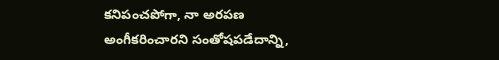కనిపంచపోగా, నా అరపణ అంగీకరించారని సంతోషపడేదాన్ని,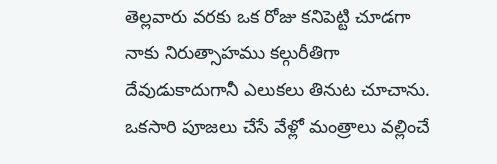తెల్లవారు వరకు ఒక రోజు కనిపెట్టి చూడగా నాకు నిరుత్సాహము కల్గురీతిగా దేవుడుకాదుగానీ ఎలుకలు తినుట చూచాను. ఒకసారి పూజలు చేసే వేళ్లో మంత్రాలు వల్లించే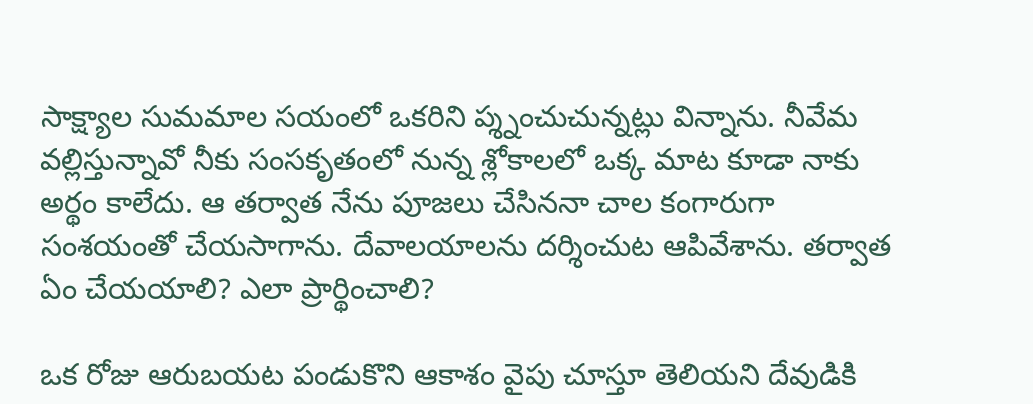సాక్ష్యాల సుమమాల సయంలో ఒకరిని ప్శ్నంచుచున్నట్లు విన్నాను. నీవేమ వల్లిస్తున్నావో నీకు సంసకృతంలో నున్న శ్లోకాలలో ఒక్క మాట కూడా నాకు అర్థం కాలేదు. ఆ తర్వాత నేను పూజలు చేసిననా చాల కంగారుగా సంశయంతో చేయసాగాను. దేవాలయాలను దర్శించుట ఆపివేశాను. తర్వాత ఏం చేయయాలి? ఎలా ప్రార్థించాలి?

ఒక రోజు ఆరుబయట పండుకొని ఆకాశం వైపు చూస్తూ తెలియని దేవుడికి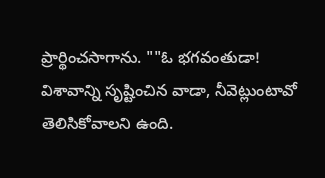ప్రార్థించసాగాను. ""ఓ భగవంతుడా! విశావాన్ని సృష్టించిన వాడా, నీవెట్లుంటావో తెలిసికోవాలని ఉంది.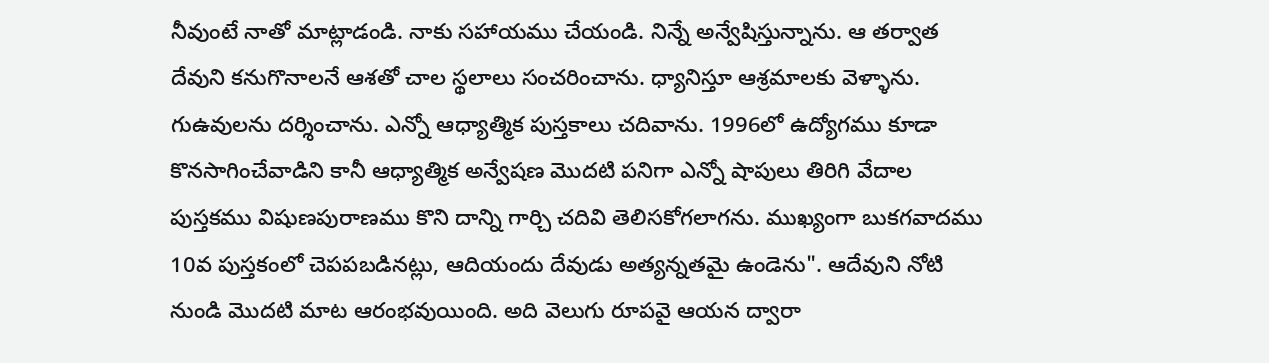నీవుంటే నాతో మాట్లాడండి. నాకు సహాయము చేయండి. నిన్నే అన్వేషిస్తున్నాను. ఆ తర్వాత దేవుని కనుగొనాలనే ఆశతో చాల స్థలాలు సంచరించాను. ధ్యానిస్తూ ఆశ్రమాలకు వెళ్ళాను. గుఉవులను దర్శించాను. ఎన్నో ఆధ్యాత్మిక పుస్తకాలు చదివాను. 1996లో ఉద్యోగము కూడా కొనసాగించేవాడిని కానీ ఆధ్యాత్మిక అన్వేషణ మొదటి పనిగా ఎన్నో షాపులు తిరిగి వేదాల పుస్తకము విషుణపురాణము కొని దాన్ని గార్చి చదివి తెలిసకోగలాగను. ముఖ్యంగా బుకగవాదము 10వ పుస్తకంలో చెపపబడినట్లు, ఆదియందు దేవుడు అత్యన్నతమై ఉండెను". ఆదేవుని నోటి నుండి మొదటి మాట ఆరంభవుయింది. అది వెలుగు రూపవై ఆయన ద్వారా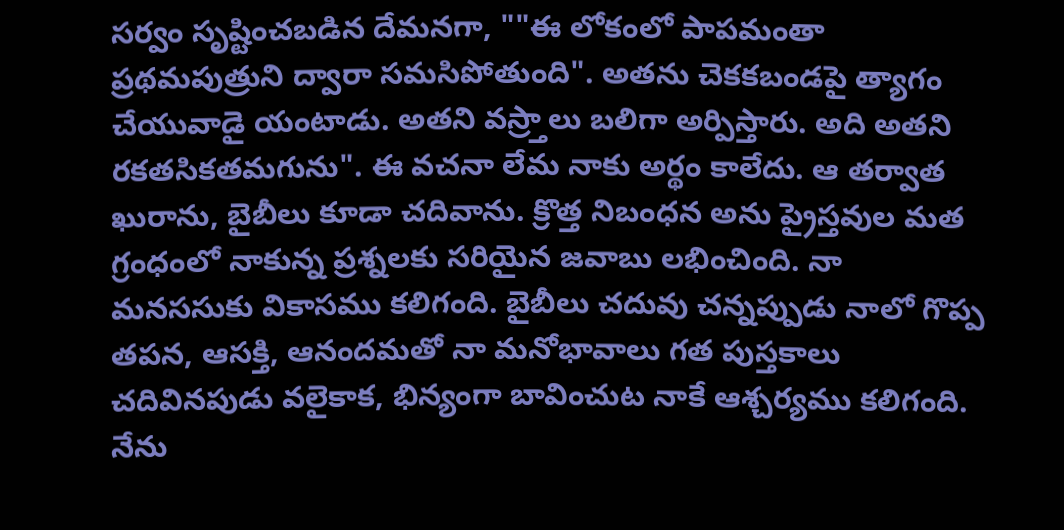సర్వం సృష్టించబడిన దేమనగా, ""ఈ లోకంలో పాపమంతా ప్రథమపుత్రుని ద్వారా సమసిపోతుంది". అతను చెకకబండపై త్యాగం చేయువాడై యంటాడు. అతని వస్ర్తాలు బలిగా అర్పిస్తారు. అది అతని రకతసికతమగును". ఈ వచనా లేమ నాకు అర్థం కాలేదు. ఆ తర్వాత ఖురాను, బైబీలు కూడా చదివాను. క్రొత్త నిబంధన అను ప్రైస్తవుల మత గ్రంధంలో నాకున్న ప్రశ్నలకు సరియైన జవాబు లభించింది. నా మనససుకు వికాసము కలిగంది. బైబీలు చదువు చన్నప్పుడు నాలో గొప్ప తపన, ఆసక్తి, ఆనందమతో నా మనోభావాలు గత పుస్తకాలు చదివినపుడు వలైకాక, భిన్యంగా బావించుట నాకే ఆశ్చర్యము కలిగంది. నేను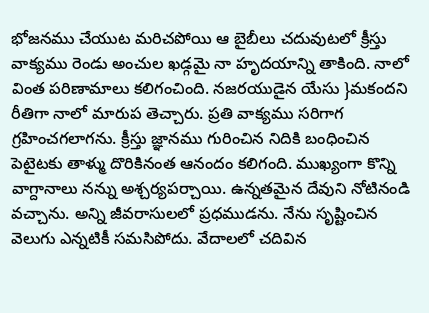భోజనము చేయుట మరిచపోయి ఆ బైబీలు చదువుటలో క్రీస్తు వాక్యము రెండు అంచుల ఖడ్గమై నా హృదయాన్ని తాకింది. నాలో వింత పరిణామాలు కలిగంచింది. నజరయుడైన యేసు }మకందని రీతిగా నాలో మారుప తెచ్చారు. ప్రతి వాక్యము సరిగాగ గ్రహించగలాగను. క్రీస్తు జ్ఞానము గురించిన నిదికి బంధించిన పెటైటకు తాళ్ము దొరికినంత ఆనందం కలిగంది. ముఖ్యంగా కొన్ని వాగ్దానాలు నన్ను అశ్చర్యపర్చాయి. ఉన్నతమైన దేవుని నోటినండి వచ్చాను. అన్ని జీవరాసులలో ప్రధముడను. నేను సృష్టించిన వెలుగు ఎన్నటికీ సమసిపోదు. వేదాలలో చదివిన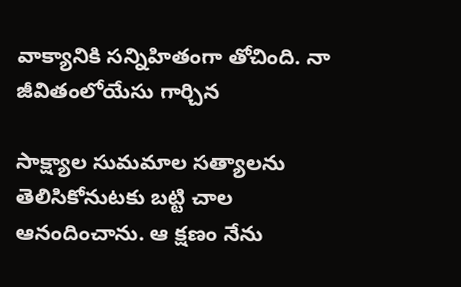వాక్యానికి సన్నిహితంగా తోచింది. నా జీవితంలోయేసు గార్చిన

సాక్ష్యాల సుమమాల సత్యాలను తెలిసికోనుటకు బట్టి చాల ఆనందించాను. ఆ క్షణం నేను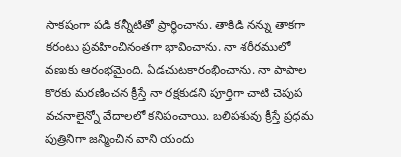సాకషంగా పడి కన్నీటితో ప్రార్థించాను. తాకిడి నన్ను తాకగా కరంటు ప్రవహించినంతగా భావించాను. నా శరీరములో వణుకు ఆరంభమైంది. ఏడచుటకారంభించాను. నా పాపాల కొరకు మరణించన క్రీస్తే నా రక్షకుడని పూర్తిగా చాటి చెపుప వచనాలైన్నో వేదాలలో కనిపంచాయి. బలిపశువు క్రీస్తే ప్రధమ పుత్రినిగా జన్మించిన వాని యందు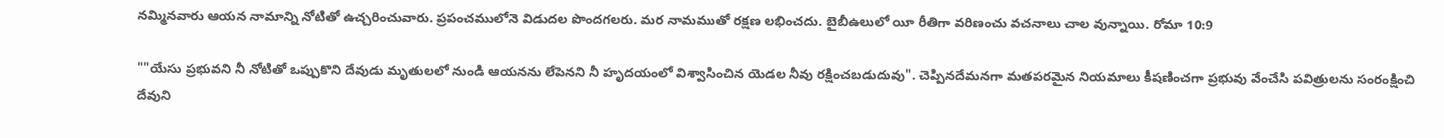నమ్మినవారు ఆయన నామాన్ని నోటితో ఉచ్చరించువారు. ప్రపంచములోనె విడుదల పొందగలరు. మర నామముతో రక్షణ లభించదు. బైబీఉలులో యీ రీతిగా వరిణంచు వచనాలు చాల వున్నాయి. రోమా 10:9

""యేసు ప్రభువని నీ నోటితో ఒప్పుకొని దేవుడు మృతులలో నుండి ఆయనను లేపెనని నీ హృదయంలో విశ్వాసించిన యెడల నీవు రక్షించబడుదువు". చెప్పినదేమనగా మతపరమైన నియమాలు కీషణించగా ప్రభువు వేంచేసి పవిత్రులను సంరంక్షించి దేవుని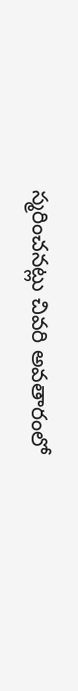స్మరించనట్లు చివరి అవతారంలో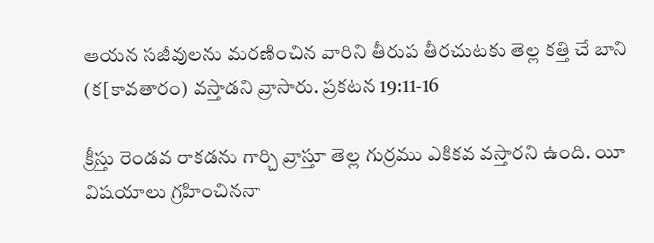ఆయన సజీవులను మరణించిన వారిని తీరుప తీరచుటకు తెల్ల కత్తి చే బాని (క[కావతారం) వస్తాడని వ్రాసారు. ప్రకటన 19:11-16

క్రీస్తు రెండవ రాకడను గార్చి వ్రాస్తూ తెల్ల గుర్రము ఎకికవ వస్తారని ఉంది. యీ విషయాలు గ్రహించిననా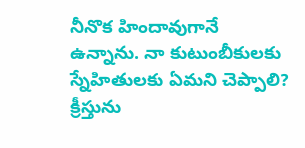నీనొక హిందావుగానే ఉన్నాను. నా కుటుంబీకులకు స్నేహితులకు ఏమని చెప్పాలి? క్రీస్తును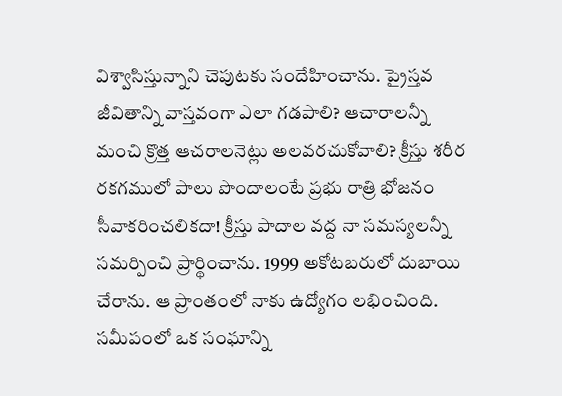విశ్వాసిస్తున్నాని చెపుటకు సందేహించాను. ప్రైస్తవ జీవితాన్ని వాస్తవంగా ఎలా గడపాలి? ఆచారాలన్నీ మంచి క్రొత్త ఆచరాలనెట్లు అలవరచుకోవాలి? క్రీస్తు శరీర రకగములో పాలు పొందాలంటే ప్రభు రాత్రి భోజనం సీవాకరించలికదా! క్రీస్తు పాదాల వద్ద నా సమస్యలన్నీ సమర్పించి ప్రార్థించాను. 1999 అకోటబరులో దుబాయి చేరాను. ఆ ప్రాంతంలో నాకు ఉద్యోగం లభించింది. సమీపంలో ఒక సంఘాన్ని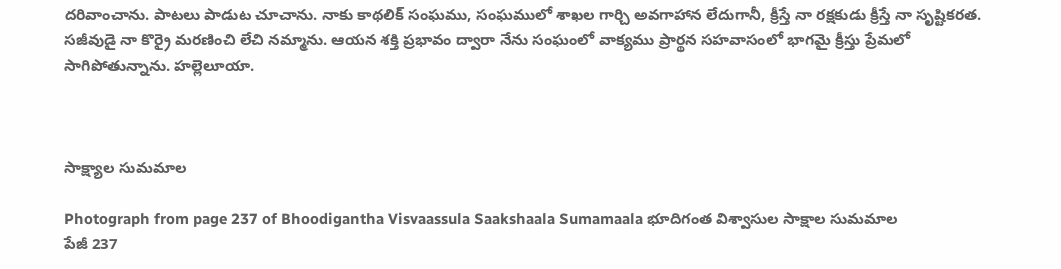దరివాంచాను. పాటలు పాడుట చూచాను. నాకు కాథలిక్ సంఘము, సంఘములో శాఖల గార్చి అవగాహాన లేదుగానీ, క్రీస్తే నా రక్షకుడు క్రీస్తే నా సృష్టికరత. సజీవుడై నా కొర్రై మరణించి లేచి నమ్మాను. ఆయన శక్తి ప్రభావం ద్వారా నేను సంఘంలో వాక్యము ప్రార్థన సహవాసంలో భాగమై క్రీస్తు ప్రేమలో సాగిపోతున్నాను. హల్లెలూయా.



సాక్ష్యాల సుమమాల

Photograph from page 237 of Bhoodigantha Visvaassula Saakshaala Sumamaala భూదిగంత విశ్వాసుల సాక్షాల సుమమాల
పేజీ 237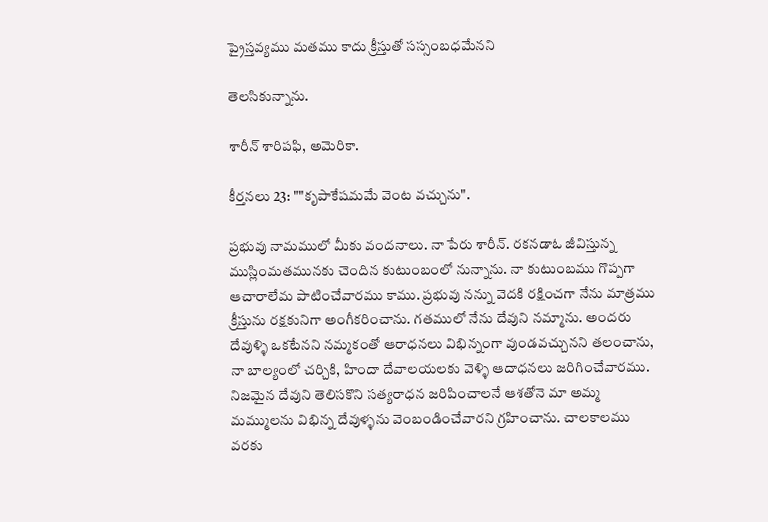ప్రైస్తవ్యము మతము కాదు క్రీస్తుతో సస్సంబధమేనని

తెలసికున్నాను.

శారీన్ శారిపఫి, అమెరికా.

కీర్తనలు 23: ""కృపాకేషమమే వెంట వచ్చును".

ప్రభువు నామములో మీకు వందనాలు. నా పేరు శారీన్. రకనడాఓ జీవిస్తున్న ముస్లింమతమునకు చెందిన కుటుంబంలో నున్నాను. నా కుటుంబము గొప్పగా ఆచారాలేమ పాటించేవారము కాము. ప్రభువు నన్ను వెదకి రక్షించగా నేను మాత్రము క్రీస్తును రక్షకునిగా అంగీకరించాను. గతములో నేను దేవుని నమ్మాను. అందరు దేవుళ్ళి ఒకటేనని నమ్మకంతో ఆరాధనలు విభిన్నంగా వుండవచ్చునని తలంచాను, నా బాల్యంలో చర్చికి, హిందా దేవాలయలకు వెళ్ళి ఆదాధనలు జరిగించేవారము. నిజమైన దేవుని తెలిసకొని సత్యరాధన జరిపించాలనే ఆశతోనె మా అమ్మ మమ్ములను విభిన్న దేవుళ్ళను వెంబండించేవారని గ్రహించాను. చాలకాలము వరకు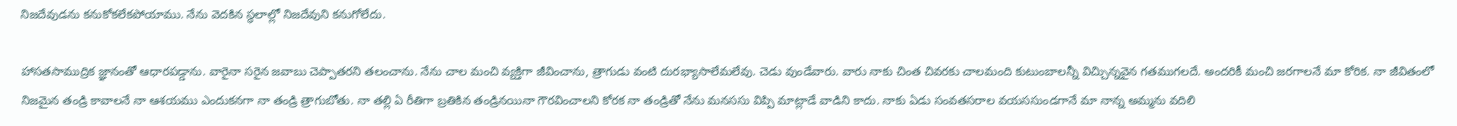నిజదేవుడను కనుకోకలేకపోయాము. నేను వెదకిన స్థలాల్లో నిజదేవుని కనుగోలేదు.

హాసతసాముద్రిక జ్ఞానంతో ఆధారపడ్డాను. వారైనా సరైన జవాబు చెప్పాతరని తలంచాను. నేను చాల మంచి వ్యక్తిగా జీవించాను, త్రాగుడు వంటి దురభ్యాసాలేమలేవు. చెడు వుండేవారు. వారు నాకు చింత చివరకు చాలమంది కుటుంబాలన్నీ విచ్చిున్నవైన గతముగలదే. అందరికీ మంచి జరగాలనే మా కోరిక. నా జీవితంలో నిజమైన తండ్రి కావాలనే నా ఆశయము ఎందుకనగా నా తండ్రి త్రాగుబోతు. నా తల్లి ఏ రీతిగా బ్రతికిన తండ్రినయినా గౌరవించాలని కోరక నా తండ్రితో నేను మనససు విప్పి మాట్లాడే వాడిని కాదు. నాకు ఏడు సంవతసరాల వయససుండగానే మా నాన్న అమ్మను వదిలి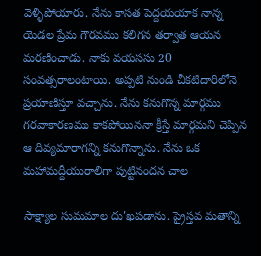వెళ్ళిపోయారు. నేను కాసత పెద్దయయాక నాన్న యెడల ప్రేమ గౌరవము కలిగన తర్వాత ఆయన మరణించాడు. నాకు వయససు 20 సంవత్సరాలంటాయి. అప్పటి నుండి చీకటిదారిలోనె ప్రయాణిస్తూ వచ్చాను. నేను కనుగొన్న మార్గము గరవాకారణము కాకపోయిననా క్రీస్తే మార్గమని చెప్పిన ఆ దివ్యమారాగన్ని కనుగొన్నాను. నేను ఒక మహామద్దీయురాలిగా పుట్టినందన చాల

సాక్ష్యాల సుమమాల దు'ఖపడాను. ప్రైస్తవ మతాన్ని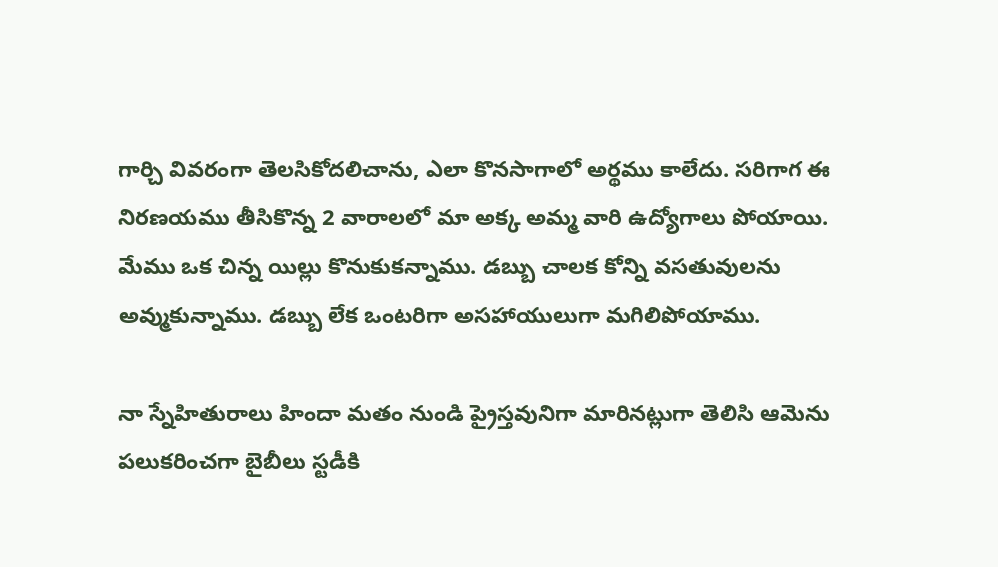గార్చి వివరంగా తెలసికోదలిచాను, ఎలా కొనసాగాలో అర్థము కాలేదు. సరిగాగ ఈ నిరణయము తీసికొన్న 2 వారాలలో మా అక్క అమ్మ వారి ఉద్యోగాలు పోయాయి. మేము ఒక చిన్న యిల్లు కొనుకుకన్నాము. డబ్బు చాలక కోన్ని వసతువులను అవ్ముకున్నాము. డబ్బు లేక ఒంటరిగా అసహాయులుగా మగిలిపోయాము.

నా స్నేహితురాలు హిందా మతం నుండి ప్రైస్తవునిగా మారినట్లుగా తెలిసి ఆమెను పలుకరించగా బైబీలు స్టడీకి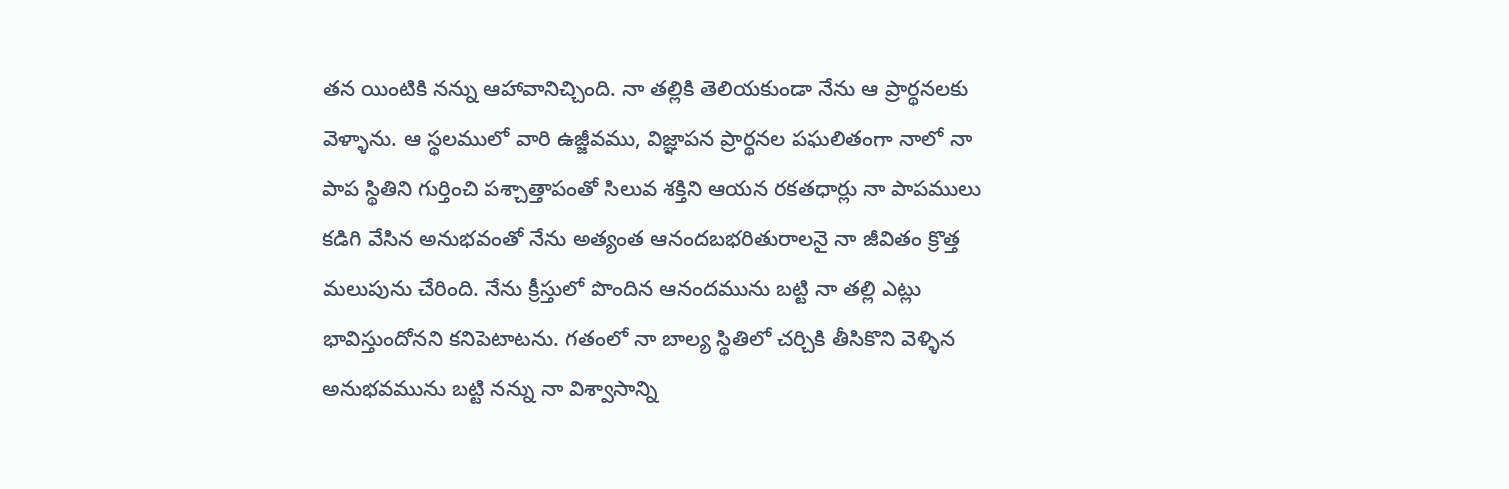తన యింటికి నన్ను ఆహావానిచ్చింది. నా తల్లికి తెలియకుండా నేను ఆ ప్రార్థనలకు వెళ్ళాను. ఆ స్థలములో వారి ఉజ్జీవము, విజ్ఞాపన ప్రార్థనల పఘలితంగా నాలో నా పాప స్థితిని గుర్తించి పశ్చాత్తాపంతో సిలువ శక్తిని ఆయన రకతధార్లు నా పాపములు కడిగి వేసిన అనుభవంతో నేను అత్యంత ఆనందబభరితురాలనై నా జీవితం క్రొత్త మలుపును చేరింది. నేను క్రీస్తులో పొందిన ఆనందమును బట్టి నా తల్లి ఎట్లు భావిస్తుందోనని కనిపెటాటను. గతంలో నా బాల్య స్థితిలో చర్చికి తీసికొని వెళ్ళిన అనుభవమును బట్టి నన్ను నా విశ్వాసాన్ని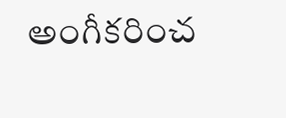అంగీకరించ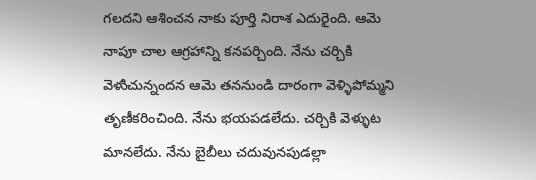గలదని ఆశించన నాకు పూర్తి నిరాశ ఎదురైంది. ఆమె నాపూ చాల ఆగ్రహాన్ని కనపర్చింది. నేను చర్చికి వెళుిచున్నందన ఆమె తననుండి దారంగా వెళ్ళిపోమ్మని తృణీకరించింది. నేను భయపడలేదు. చర్చికి వెళ్ళుట మానలేదు. నేను బైబీలు చదువునపుడల్లా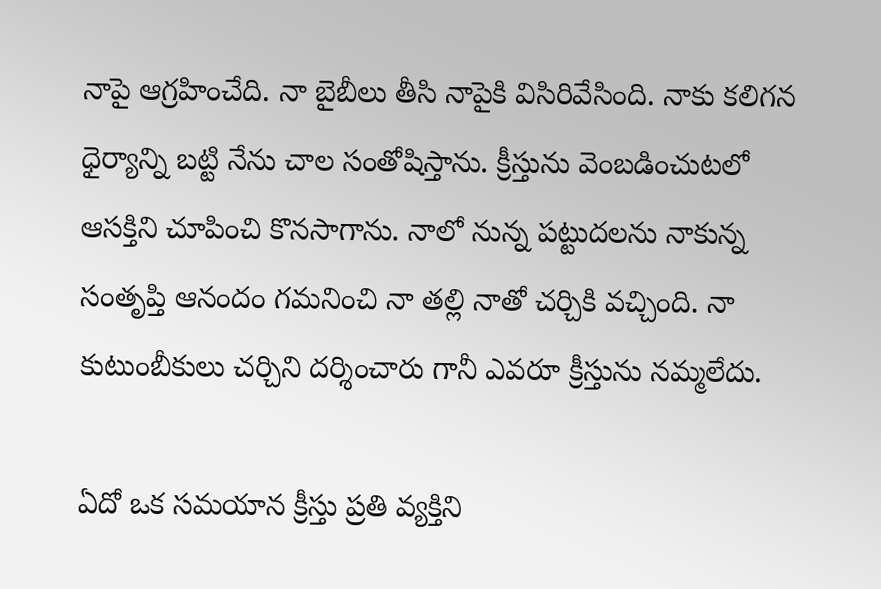నాపై ఆగ్రహించేది. నా బైబీలు తీసి నాపైకి విసిరివేసింది. నాకు కలిగన ధైర్యాన్ని బట్టి నేను చాల సంతోషిస్తాను. క్రీస్తును వెంబడించుటలో ఆసక్తిని చూపించి కొనసాగాను. నాలో నున్న పట్టుదలను నాకున్న సంతృప్తి ఆనందం గమనించి నా తల్లి నాతో చర్చికి వచ్చింది. నా కుటుంబీకులు చర్చిని దర్శించారు గానీ ఎవరూ క్రీస్తును నమ్మలేదు.

ఏదో ఒక సమయాన క్రీస్తు ప్రతి వ్యక్తిని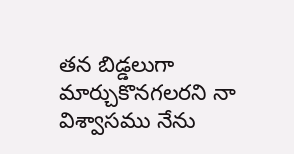తన బిడ్డలుగా మార్చుకొనగలరని నా విశ్వాసము నేను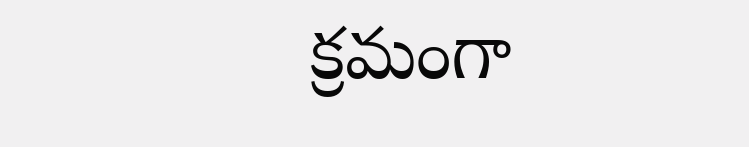క్రమంగా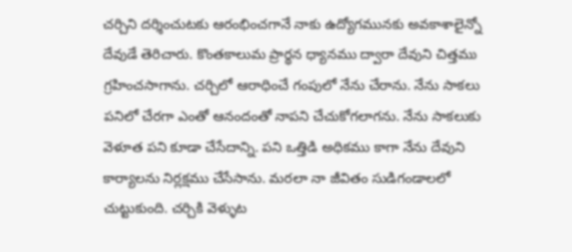చర్చిని దర్శించుటకు ఆరంభించగానే నాకు ఉద్యోగమునకు అవకాశాలైన్నో దేవుడే తెరిచారు. కొంతకాలుమ ప్రార్థన ధ్యానము ద్వారా దేవుని చిత్తము గ్రహించసాగాను. చర్చిలో ఆరాధించే గంపులో నేను చేరాను. నేను సాకలు పనిలో చేరగా ఎంతో ఆనందంతో నాపని చేచుకోగలాగను. నేను సాకలుకు వెళూత పని కూడా చేసేదాన్ని. పని ఒత్తిడి అధికము కాగా నేను దేవుని కార్యాలను నిర్లక్షము చేసేసాను. మరలా నా జీవితం సుడిగండాలలో చుట్టుకుంది. చర్చికి వెళ్ళుట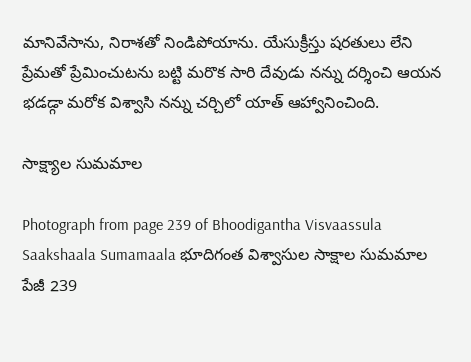మానివేసాను, నిరాశతో నిండిపోయాను. యేసుక్రీస్తు షరతులు లేని ప్రేమతో ప్రేమించుటను బట్టి మరొక సారి దేవుడు నన్ను దర్శించి ఆయన భడడ్గా మరోక విశ్వాసి నన్ను చర్చిలో యాత్ ఆహ్వానించింది.

సాక్ష్యాల సుమమాల

Photograph from page 239 of Bhoodigantha Visvaassula Saakshaala Sumamaala భూదిగంత విశ్వాసుల సాక్షాల సుమమాల
పేజీ 239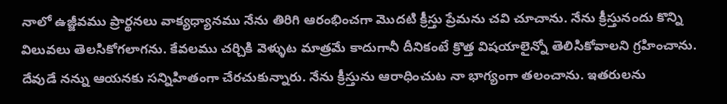నాలో ఉజ్జీవము ప్రార్థనలు వాక్యధ్యానము నేను తిరిగి ఆరంభించగా మొదటి క్రీస్తు ప్రేమను చవి చూచాను. నేను క్రీస్తునందు కొన్ని విలువలు తెలసికోగలాగను. కేవలము చర్చికి వెళ్ళుట మాత్రమే కాదుగానీ దీనికంటే క్రొత్త విషయాలైన్నో తెలిసికోవాలని గ్రహించాను. దేవుడే నన్ను ఆయనకు సన్నిహితంగా చేరచుకున్నారు. నేను క్రీస్తును ఆరాధించుట నా భాగ్యంగా తలంచాను. ఇతరులను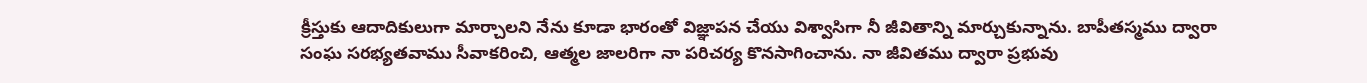క్రీస్తుకు ఆదాదికులుగా మార్చాలని నేను కూడా భారంతో విజ్ఞాపన చేయు విశ్వాసిగా నీ జీవితాన్ని మార్చుకున్నాను. బాపీతస్మము ద్వారా సంఘ సరభ్యతవాము సీవాకరించి, ఆత్మల జాలరిగా నా పరిచర్య కొనసాగించాను. నా జీవితము ద్వారా ప్రభువు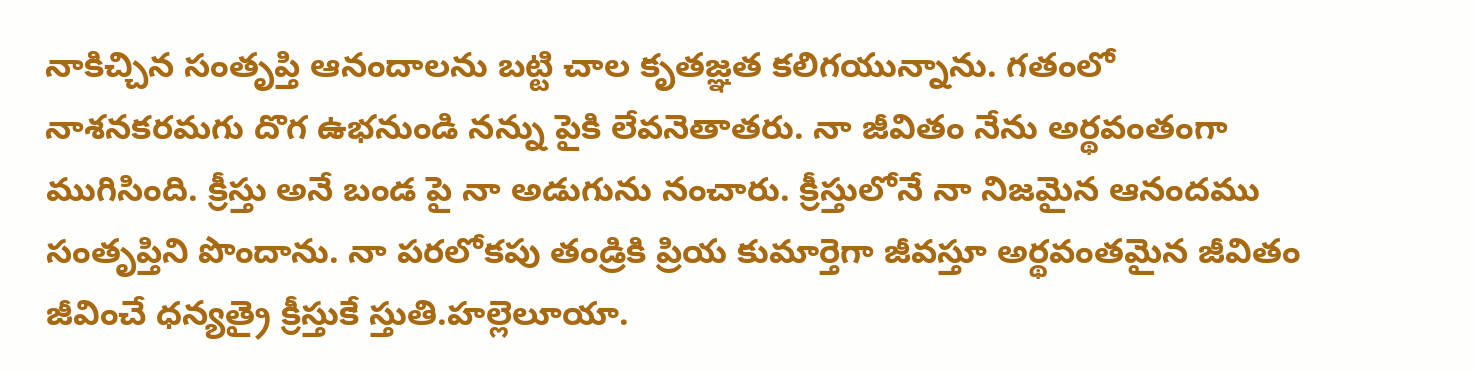నాకిచ్చిన సంతృప్తి ఆనందాలను బట్టి చాల కృతజ్ఞత కలిగయున్నాను. గతంలో నాశనకరమగు దొగ ఉభనుండి నన్ను పైకి లేవనెతాతరు. నా జీవితం నేను అర్థవంతంగా ముగిసింది. క్రీస్తు అనే బండ పై నా అడుగును నంచారు. క్రీస్తులోనే నా నిజమైన ఆనందము సంతృప్తిని పొందాను. నా పరలోకపు తండ్రికి ప్రియ కుమార్తెగా జీవస్తూ అర్థవంతమైన జీవితం జీవించే ధన్యత్రై క్రీస్తుకే స్తుతి.హల్లెలూయా.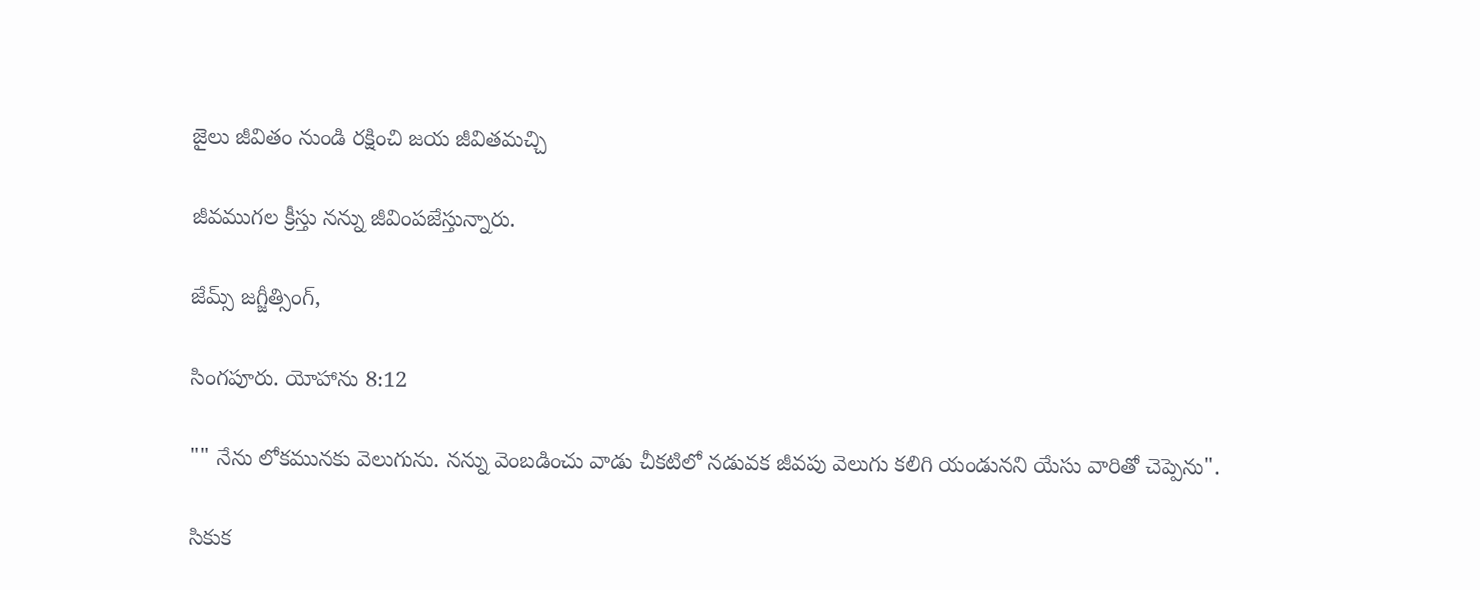జైలు జీవితం నుండి రక్షించి జయ జీవితమచ్చి

జీవముగల క్రీస్తు నన్ను జీవింపజేస్తున్నారు.

జేమ్స్ జగ్జీత్సింగ్,

సింగపూరు. యోహాను 8:12

"" నేను లోకమునకు వెలుగును. నన్ను వెంబడించు వాడు చీకటిలో నడువక జీవపు వెలుగు కలిగి యండునని యేసు వారితో చెప్పెను".

సికుక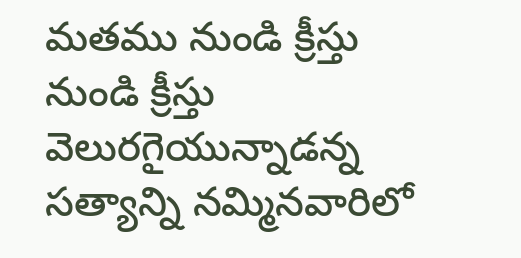మతము నుండి క్రీస్తు నుండి క్రీస్తు వెలురగైయున్నాడన్న సత్యాన్ని నమ్మినవారిలో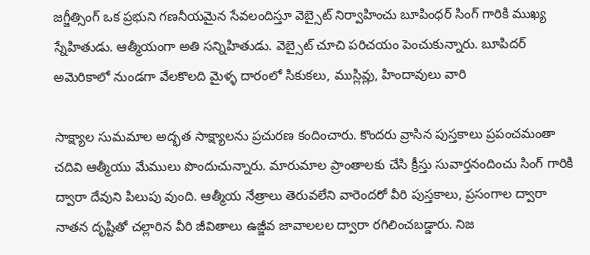జగ్జీత్సింగ్ ఒక ప్రభుని గణనీయమైన సేవలందిస్తూ వెబ్సైట్ నిర్వాహించు బూపింధర్ సింగ్ గారికి ముఖ్య స్నేహితుడు. ఆత్మీయంగా అతి సన్నిహితుడు. వెబ్సైట్ చూచి పరిచయం పెంచుకున్నారు. బూపిదర్ అమెరికాలో నుండగా వేలకొలది మైళ్ళ దారంలో సికుకలు, ముస్లివ్లు, హిందావులు వారి

సాక్ష్యాల సుమమాల అద్భత సాక్ష్యాలను ప్రచురణ కందించారు. కొందరు వ్రాసిన పుస్తకాలు ప్రపంచమంతా చదివి ఆత్మీయు మేములు పొందుచున్నారు. మారుమాల ప్రాంతాలకు చేసి క్రీస్తు సువార్తనందించు సింగ్ గారికి ద్వారా దేవుని పిలుపు వుంది. ఆత్మీయ నేత్రాలు తెరువలేని వారెందరో వీరి పుస్తకాలు, ప్రసంగాల ద్వారా నాతన దృష్టితో చల్లారిన వీరి జీవితాలు ఉజ్జీవ జావాలలల ద్వారా రగిలించబడ్డారు. నిజ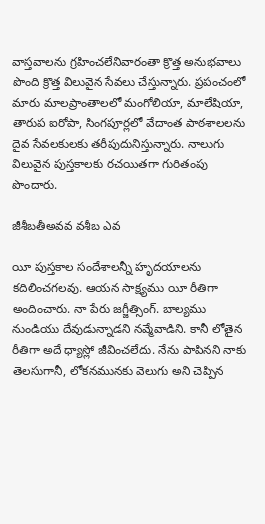వాస్తవాలను గ్రహించలేనివారంతా క్రొత్త అనుభవాలు పొంది క్రొత్త విలువైన సేవలు చేస్తున్నారు. ప్రపంచంలో మారు మాలప్రాంతాలలో మంగోలియా, మాలేషియా, తారుప ఐరోపా, సింగపూర్లలో వేదాంత పాఠశాలలను దైవ సేవలకులకు తరీపుదునిస్తున్నారు. నాలుగు విలువైన పుస్తకాలకు రచయితగా గురితంపు పొందారు.

జీశీబతీఅవవ వశీబ ఎవ

యీ పుస్తకాల సందేశాలన్నీ హృదయాలను కదిలించగలవు. ఆయన సాక్ష్యము యీ రీతిగా అందించారు. నా పేరు జగ్జీత్సింగ్. బాల్యము నుండియు దేవుడున్నాడని నవ్మేవాడిని. కానీ లోతైన రీతిగా అదే ధ్యాస్లో జీవించలేదు. నేను పాపినని నాకు తెలసుగానీ, లోకనమునకు వెలుగు అని చెప్పిన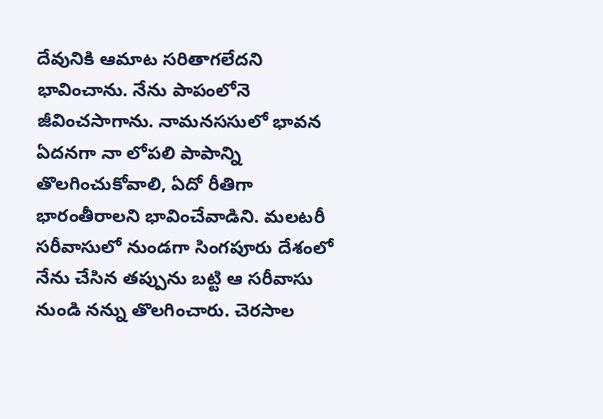దేవునికి ఆమాట సరితాగలేదని భావించాను. నేను పాపంలోనె జీవించసాగాను. నామనససులో భావన ఏదనగా నా లోపలి పాపాన్ని తొలగించుకోవాలి, ఏదో రీతిగా భారంతీరాలని భావించేవాడిని. మలటరీ సరీవాసులో నుండగా సింగపూరు దేశంలో నేను చేసిన తప్పును బట్టి ఆ సరీవాసు నుండి నన్ను తొలగించారు. చెరసాల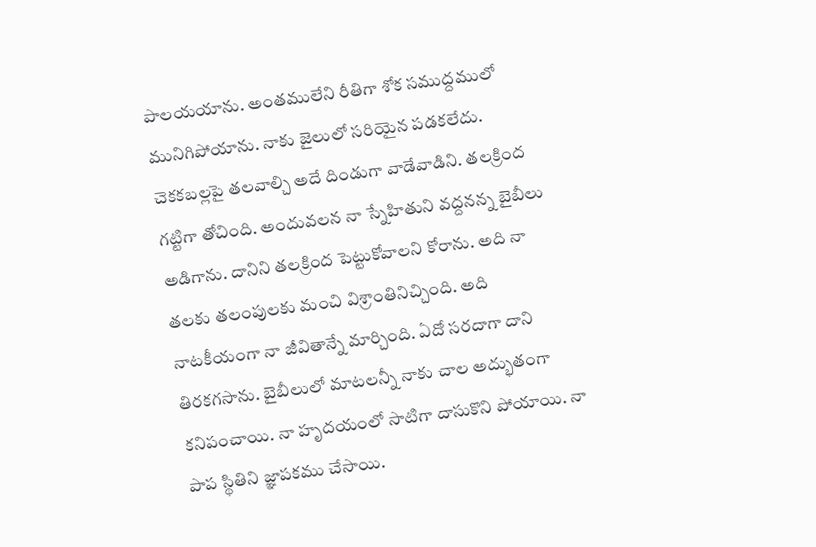పాలయయాను. అంతములేని రీతిగా శోక సముద్దములో మునిగిపోయాను. నాకు జైలులో సరియైన పడకలేదు. చెకకబల్లపై తలవాల్చి అదే దిండుగా వాడేవాడిని. తలక్రింద గట్టిగా తోచింది. అందువలన నా స్నేహితుని వద్దనన్న బైబీలు అడిగాను. దానిని తలక్రింద పెట్టుకోవాలని కోరాను. అది నా తలకు తలంపులకు మంచి విశ్రాంతినిచ్చింది. అది నాటకీయంగా నా జీవితాన్నే మార్చింది. ఏదో సరదాగా దాని తిరకగసాను. బైబీలులో మాటలన్నీ నాకు చాల అద్భుతంగా కనిపంచాయి. నా హృదయంలో సాటిగా దాసుకొని పోయాయి. నా పాప స్థితిని జ్ఞాపకము చేసాయి.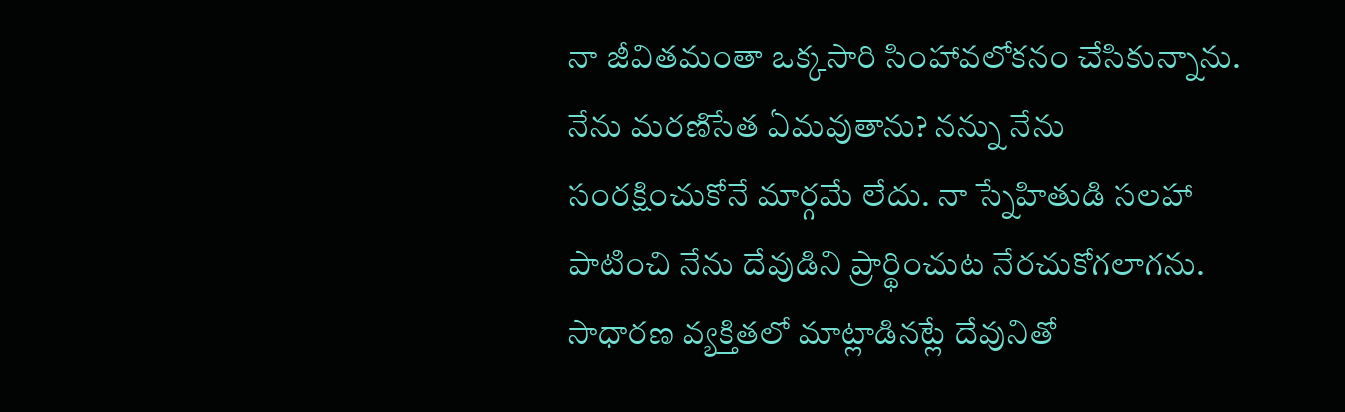నా జీవితమంతా ఒక్కసారి సింహావలోకనం చేసికున్నాను. నేను మరణిసేత ఏమవుతాను? నన్ను నేను సంరక్షించుకోనే మార్గమే లేదు. నా స్నేహితుడి సలహా పాటించి నేను దేవుడిని ప్రార్థించుట నేరచుకోగలాగను. సాధారణ వ్యక్తితలో మాట్లాడినట్లే దేవునితో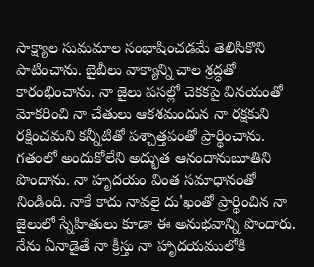సాక్ష్యాల సుమమాల సంభాషించడమే తెలిసికొని పాటించాను. బైబీలు వాక్యాన్ని చాల శ్రద్ధతో కారంభించాను. నా జైలు పసల్లో చెకకపై వినయంతో మోకరించి నా చేతులు ఆకశమందున నా రక్షకుని రక్షించమని కన్నీటితో పశ్చాత్తపంతో ప్రార్థించాను. గతంలో అందుకోలేని అద్భుత ఆనందానుబూతిని పొందాను. నా హృదయం వింత సమాధానంతో నిండింది. నాకే కాదు నావలై దు'ఖంతో ప్రార్థించిన నా జైలులో స్నేహితులు కూడా ఈ అనుభవాన్ని పొందారు. నేను ఏనాడైతే నా క్రీస్తు నా హాృదయములోకి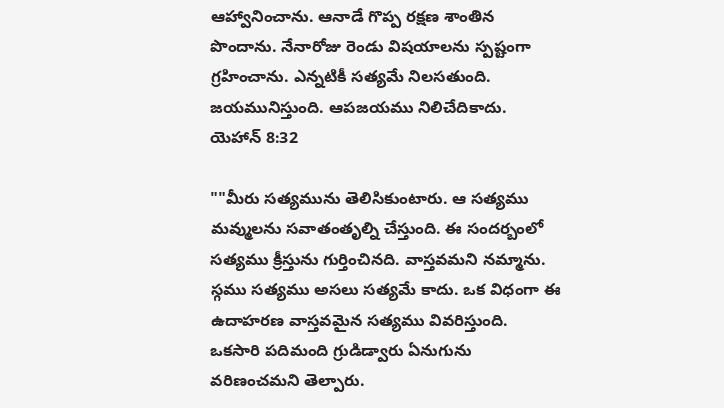ఆహ్వానించాను. ఆనాడే గొప్ప రక్షణ శాంతిన పొందాను. నేనారోజు రెండు విషయాలను స్పష్టంగా గ్రహించాను. ఎన్నటికీ సత్యమే నిలసతుంది. జయమునిస్తుంది. ఆపజయము నిలిచేదికాదు. యెహాన్ 8:32

""మీరు సత్యమును తెలిసికుంటారు. ఆ సత్యము మవ్ములను సవాతంతృల్ని చేస్తుంది. ఈ సందర్బంలో సత్యము క్రీస్తును గుర్తించినది. వాస్తవమని నమ్మాను. స్గము సత్యము అసలు సత్యమే కాదు. ఒక విధంగా ఈ ఉదాహరణ వాస్తవమైన సత్యము వివరిస్తుంది. ఒకసారి పదిమంది గ్రుడిడ్వారు ఏనుగును వరిణంచమని తెల్పారు.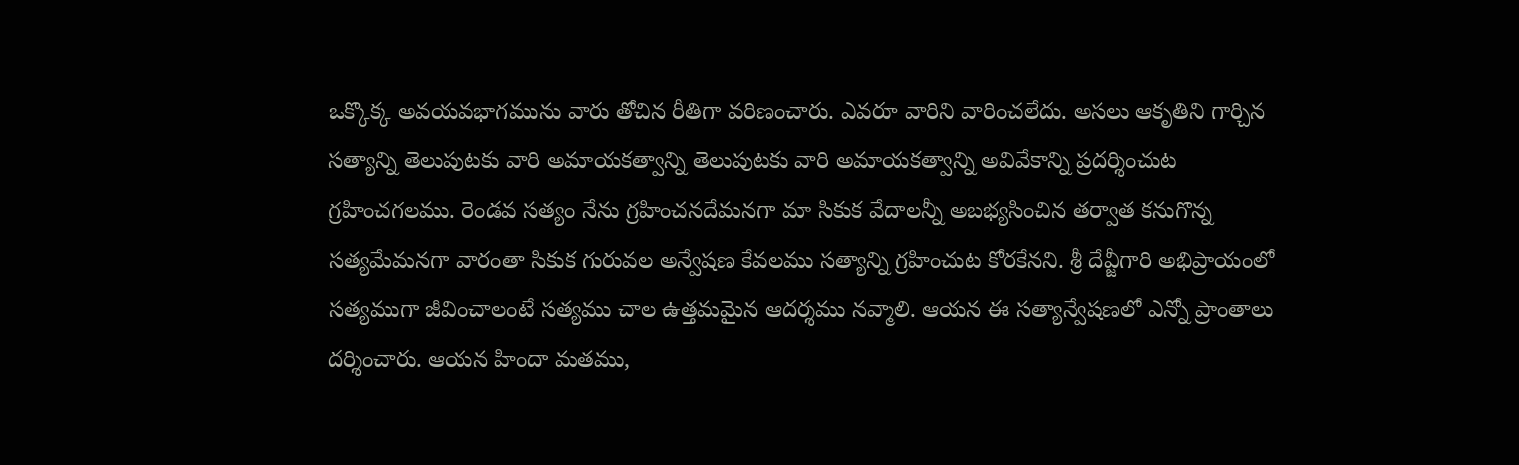ఒక్కొక్క అవయవభాగమును వారు తోచిన రీతిగా వరిణంచారు. ఎవరూ వారిని వారించలేదు. అసలు ఆకృతిని గార్చిన సత్యాన్ని తెలుపుటకు వారి అమాయకత్వాన్ని తెలుపుటకు వారి అమాయకత్వాన్ని అవివేకాన్ని ప్రదర్శించుట గ్రహించగలము. రెండవ సత్యం నేను గ్రహించనదేమనగా మా సికుక వేదాలన్నీ అబభ్యసించిన తర్వాత కనుగొన్న సత్యమేమనగా వారంతా సికుక గురువల అన్వేషణ కేవలము సత్యాన్ని గ్రహించుట కోరకేనని. శ్రీ దేవ్జీగారి అభిప్రాయంలో సత్యముగా జీవించాలంటే సత్యము చాల ఉత్తమమైన ఆదర్శము నవ్మాలి. ఆయన ఈ సత్యాన్వేషణలో ఎన్నో ప్రాంతాలు దర్శించారు. ఆయన హిందా మతము,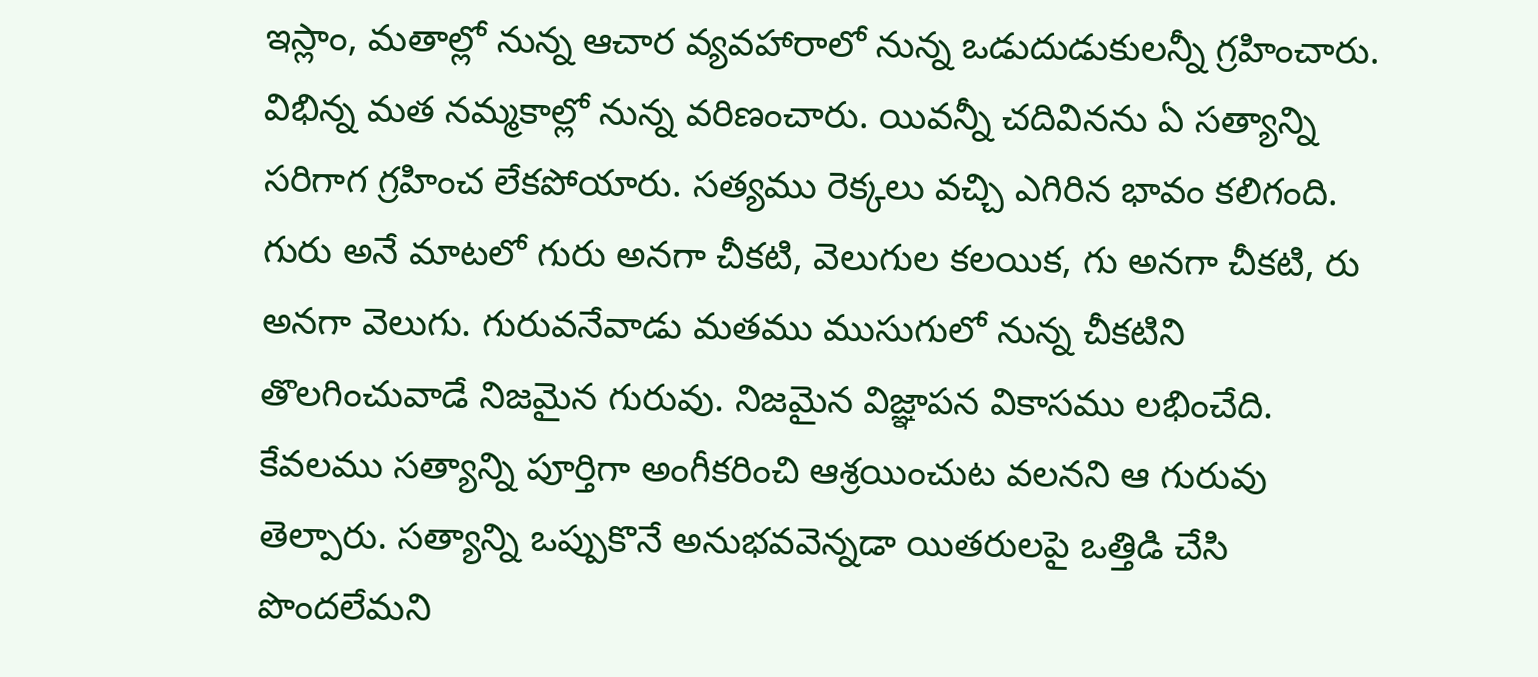ఇస్లాం, మతాల్లో నున్న ఆచార వ్యవహారాలో నున్న ఒడుదుడుకులన్నీ గ్రహించారు. విభిన్న మత నమ్మకాల్లో నున్న వరిణంచారు. యివన్నీ చదివినను ఏ సత్యాన్ని సరిగాగ గ్రహించ లేకపోయారు. సత్యము రెక్కలు వచ్చి ఎగిరిన భావం కలిగంది. గురు అనే మాటలో గురు అనగా చీకటి, వెలుగుల కలయిక, గు అనగా చీకటి, రు అనగా వెలుగు. గురువనేవాడు మతము ముసుగులో నున్న చీకటిని తొలగించువాడే నిజమైన గురువు. నిజమైన విజ్ఞాపన వికాసము లభించేది. కేవలము సత్యాన్ని పూర్తిగా అంగీకరించి ఆశ్రయించుట వలనని ఆ గురువు తెల్పారు. సత్యాన్ని ఒప్పుకొనే అనుభవవెన్నడా యితరులపై ఒత్తిడి చేసి పొందలేమని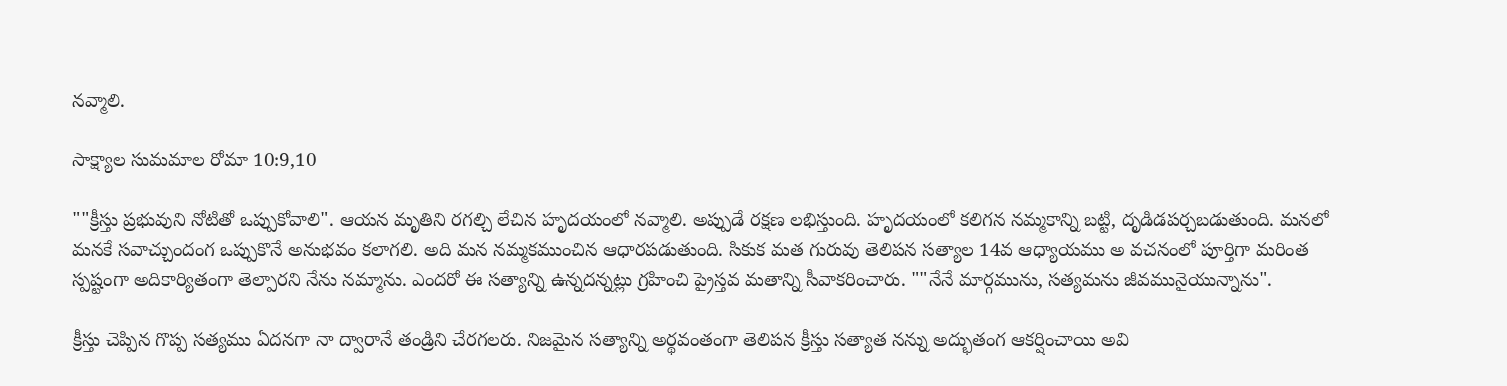నవ్మాలి.

సాక్ష్యాల సుమమాల రోమా 10:9,10

""క్రీస్తు ప్రభువుని నోటితో ఒప్పుకోవాలి". ఆయన మృతిని రగల్చి లేచిన హృదయంలో నవ్మాలి. అప్పుడే రక్షణ లభిస్తుంది. హృదయంలో కలిగన నమ్మకాన్ని బట్టి, దృడిడపర్చబడుతుంది. మనలో మనకే సవాచ్చుందంగ ఒప్పుకొనే అనుభవం కలాగలి. అది మన నమ్మకముంచిన ఆధారపడుతుంది. సికుక మత గురువు తెలిపన సత్యాల 14వ ఆధ్యాయము అ వచనంలో పూర్తిగా మరింత స్పష్టంగా అదికార్యితంగా తెల్పారని నేను నమ్మాను. ఎందరో ఈ సత్యాన్ని ఉన్నదన్నట్లు గ్రహించి ప్రైస్తవ మతాన్ని సీవాకరించారు. ""నేనే మార్గమును, సత్యమను జీవమునైయున్నాను".

క్రీస్తు చెప్పిన గొప్ప సత్యము ఏదనగా నా ద్వారానే తండ్రిని చేరగలరు. నిజమైన సత్యాన్ని అర్థవంతంగా తెలిపన క్రీస్తు సత్యాత నన్ను అద్భుతంగ ఆకర్షించాయి అవి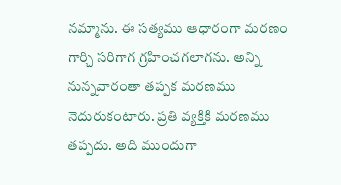నమ్మాను. ఈ సత్యము ఆధారంగా మరణం గార్చి సరిగాగ గ్రహించగలాగను. అన్ని నున్నవారంతా తప్పక మరణము నెదురుకంటారు. ప్రతి వ్యక్తికి మరణము తప్పదు. అది ముందుగా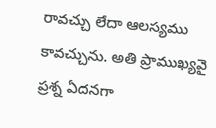రావచ్చు లేదా ఆలస్యము కావచ్చును. అతి ప్రాముఖ్యవై ప్రశ్న ఏదనగా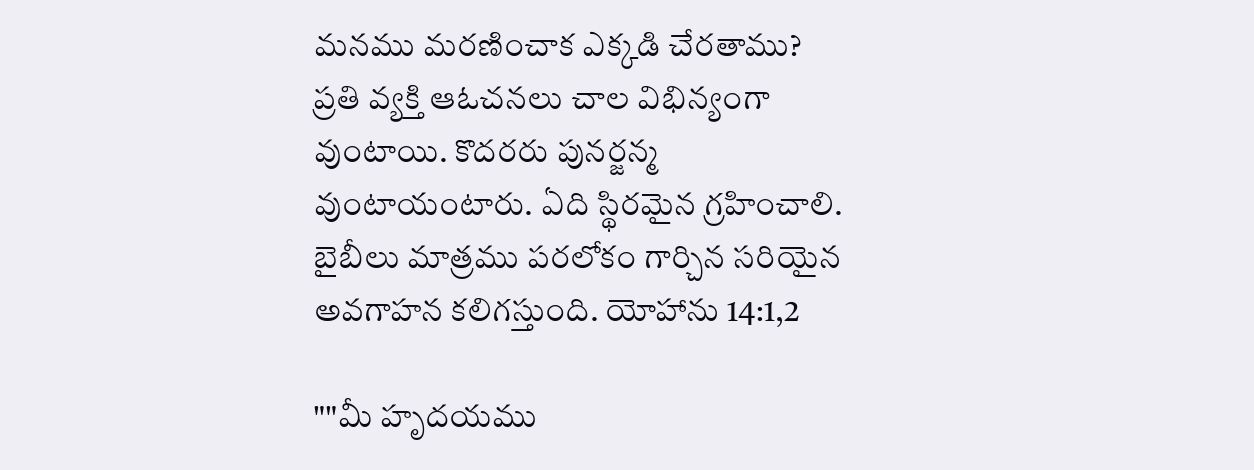మనము మరణించాక ఎక్కడి చేరతాము? ప్రతి వ్యక్తి ఆఓచనలు చాల విభిన్యంగా వుంటాయి. కొదరరు పునర్జన్మ వుంటాయంటారు. ఏది స్థిరమైన గ్రహించాలి. బైబీలు మాత్రము పరలోకం గార్చిన సరియైన అవగాహన కలిగస్తుంది. యోహాను 14:1,2

""మీ హృదయము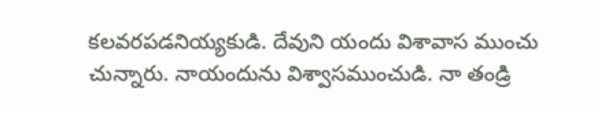కలవరపడనియ్యకుడి. దేవుని యందు విశావాస ముంచు చున్నారు. నాయందును విశ్వాసముంచుడి. నా తండ్రి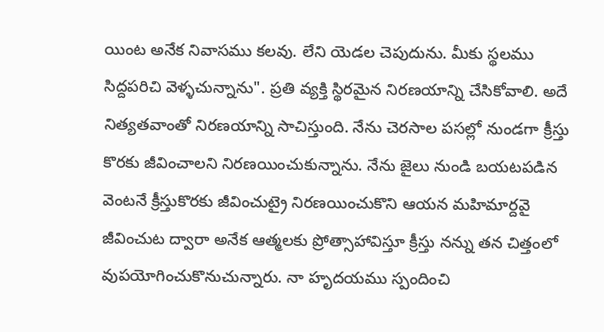యింట అనేక నివాసము కలవు. లేని యెడల చెపుదును. మీకు స్థలము సిద్దపరిచి వెళ్ళచున్నాను". ప్రతి వ్యక్తి స్థిరమైన నిరణయాన్ని చేసికోవాలి. అదే నిత్యతవాంతో నిరణయాన్ని సాచిస్తుంది. నేను చెరసాల పసల్లో నుండగా క్రీస్తు కొరకు జీవించాలని నిరణయించుకున్నాను. నేను జైలు నుండి బయటపడిన వెంటనే క్రీస్తుకొరకు జీవించుట్రై నిరణయించుకొని ఆయన మహిమార్దవై జీవించుట ద్వారా అనేక ఆత్మలకు ప్రోత్సాహావిస్తూ క్రీస్తు నన్ను తన చిత్తంలో వుపయోగించుకొనుచున్నారు. నా హృదయము స్పందించి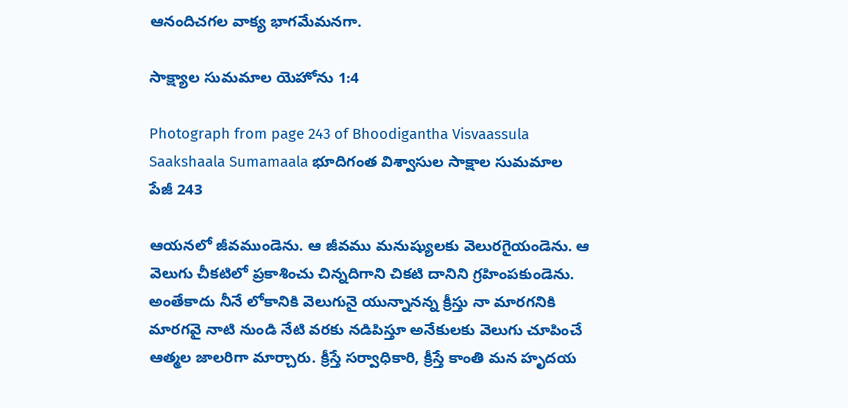ఆనందిచగల వాక్య భాగమేమనగా.

సాక్ష్యాల సుమమాల యెహోను 1:4

Photograph from page 243 of Bhoodigantha Visvaassula Saakshaala Sumamaala భూదిగంత విశ్వాసుల సాక్షాల సుమమాల
పేజీ 243

ఆయనలో జీవముండెను. ఆ జీవము మనుష్యులకు వెలురగైయండెను. ఆ వెలుగు చీకటిలో ప్రకాశించు చిన్నదిగాని చికటి దానిని గ్రహింపకుండెను. అంతేకాదు నీనే లోకానికి వెలుగునై యున్నానన్న క్రీస్తు నా మారగనికి మారగవై నాటి నుండి నేటి వరకు నడిపిస్తూ అనేకులకు వెలుగు చూపించే ఆత్మల జాలరిగా మార్చారు. క్రీస్తే సర్వాధికారి, క్రీస్తే కాంతి మన హృదయ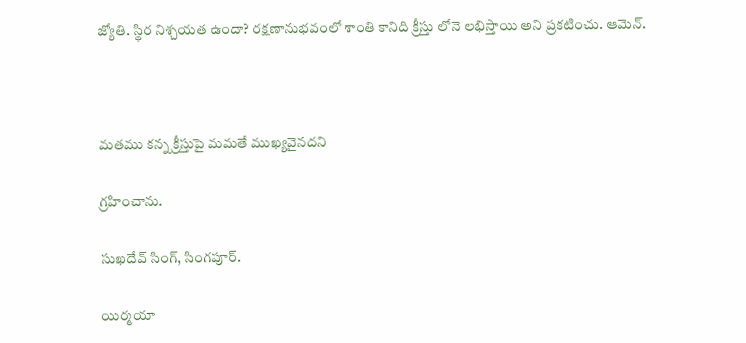జ్యోతి. స్థిర నిశ్చయత ఉందా? రక్షణానుభవంలో శాంతి కానిది క్రీస్తు లోనె లభిస్తాయి అని ప్రకటించు. ఆమెన్.



మతము కన్న క్రీస్తుపై మమతే ముఖ్యవైనదని

గ్రహించాను.

సుఖదేవ్ సింగ్, సింగపూర్.

యిర్మయా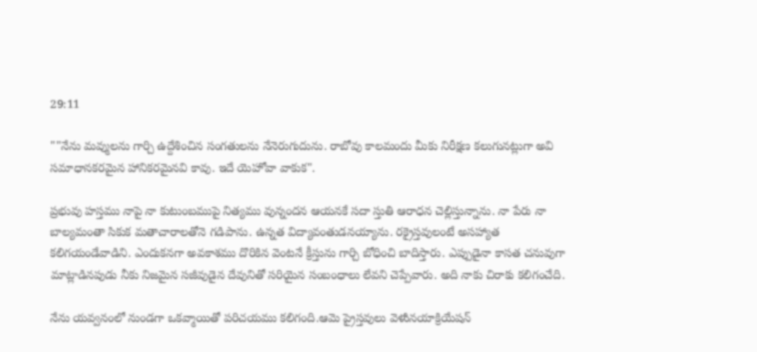29:11

""నేను మవ్ములను గార్చి ఉద్దేశించిన సంగతులను నేనెరుగుదును. రాబోవు కాలమందు మీకు నిరీక్షణ కలుగునట్లుగా అవి సమాధానకరమైన హానికరమైనవి కావు. ఇదే యెహోవా వాకుక".

ప్రభువు హస్తము నాపై నా కుటుంబముపై నిత్యము వున్నందన ఆయనకే సదా స్తుతి ఆరాధన చెల్లిస్తున్నాను. నా పేరు నా బాల్యమంతా సికుక మతాచారాలతోనె గడిపాను. ఉన్నత విద్యావంతుడనయ్యాను. రక్రైస్తవులంటే అసహ్యాత కలిగయండేవాడిని. ఎందుకనగా అవకాశము దొరికిన వెంటనే క్రీస్తును గార్చి బోధించి బాదిస్తారు. ఎప్పుడైనా కాసత చనువుగా మాట్లాడినపుడు నీకు నిజమైన సజీవుడైన దేవునితో సరియైన సంబంధాలు లేవని చెప్పేవారు. అది నాకు చిరాకు కలిగంచేది.

నేను యవ్వనంలో నుండగా ఒకవ్మాయితో పరిచయము కలిగంది.ఆమె ప్రైస్తవులు వెళుినయాక్రియేషన్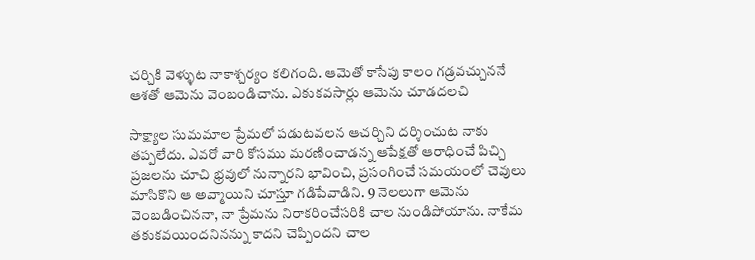చర్చికి వెళ్ళుట నాకాశ్చర్యం కలిగంది. ఆమెతో కాసేపు కాలం గడ్రవచ్చుననే ఆశతో ఆమెను వెంబండిచాను. ఎకుకవసార్లు ఆమెను చూడదలచి

సాక్ష్యాల సుమమాల ప్రేమలో పడుటవలన ఆచర్చిని దర్శించుట నాకు తప్పలేదు. ఎవరో వారి కోసము మరణించాడన్న ఆపేక్షతో ఆరాధించే పిచ్చి ప్రజలను చూచి భ్రవులో నున్నారని భావించి, ప్రసంగించే సమయంలో చెవులు మాసికొని ఆ అవ్మాయిని చూస్తూ గడిపేవాడిని. 9 నెలలుగా ఆమెను వెంబడించిననా, నా ప్రేమను నిరాకరించేసరికి చాల నుండిపోయాను. నాకేమ తకుకవయిందనినన్ను కాదని చెప్పిందని చాల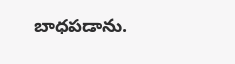బాధపడాను.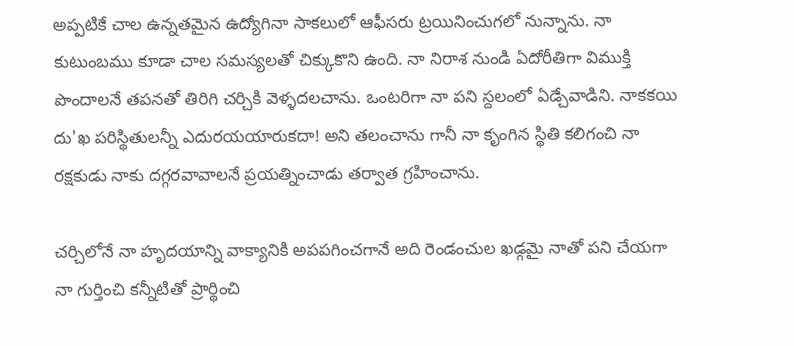అప్పటికే చాల ఉన్నతమైన ఉద్యోగినా సాకలులో ఆఫీసరు ట్రయినించుగలో నున్నాను. నా కుటుంబము కూడా చాల సమస్యలతో చిక్కుకొని ఉంది. నా నిరాశ నుండి ఏదోరీతిగా విముక్తి పొందాలనే తపనతో తిరిగి చర్చికి వెళ్ళదలచాను. ఒంటరిగా నా పని స్దలంలో ఏడ్చేవాడిని. నాకకయి దు'ఖ పరిస్థితులన్నీ ఎదురయయారుకదా! అని తలంచాను గానీ నా కృంగిన స్థితి కలిగంచి నా రక్షకుడు నాకు దగ్గరవావాలనే ప్రయత్నించాడు తర్వాత గ్రహించాను.

చర్చిలోనే నా హృదయాన్ని వాక్యానికి అపపగించగానే అది రెండంచుల ఖడ్గమై నాతో పని చేయగా నా గుర్తించి కన్నీటితో ప్రార్థించి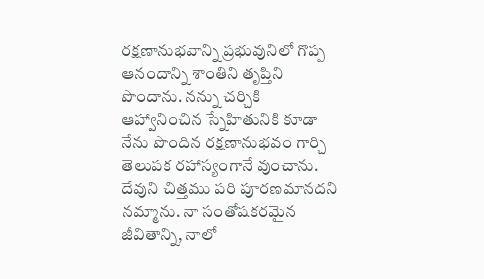రక్షణానుభవాన్ని ప్రభువునిలో గొప్ప ఆనందాన్ని శాంతిని తృప్తిని పొందాను. నన్ను చర్చికి ఆహ్వానించిన స్నేహితునికి కూడా నేను పొందిన రక్షణానుభవం గార్చి తెలుపక రహాస్యంగానే వుంచాను. దేవుని చిత్తము పరి పూరణమానదని నమ్మాను. నా సంతోషకరమైన జీవితాన్ని, నాలో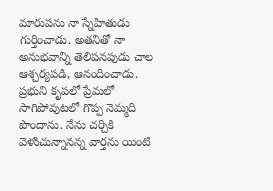మారుపను నా స్నేహితుడు గుర్తించాడు. అతనితో నా అనుభవాన్ని తెలిపనపుడు చాల ఆశ్చర్యపడి, ఆనందించాడు. ప్రభుని కృపలో ప్రేమలో సాగిపోవుటలో గొప్ప నెమ్మది పొందాను. నేను చర్చికి వెళుిచున్నానన్న వార్తను యింటి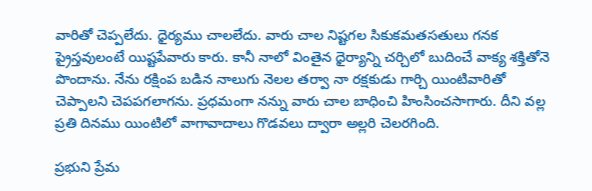వారితో చెప్పలేదు. ధైర్యము చాలలేదు. వారు చాల నిష్టగల సికుకమతసతులు గనక ప్రైస్తవులంటే యిష్టపేవారు కారు. కానీ నాలో వింతైన ధైర్యాన్ని చర్చిలో బుదించే వాక్య శక్తితోనె పొందాను. నేను రక్షింప బడిన నాలుగు నెలల తర్వా నా రక్షకుడు గార్చి యింటివారితో చెప్పాలని చెపపగలాగను. ప్రధమంగా నన్ను వారు చాల బాధించి హింసించసాగారు. దీని వల్ల ప్రతి దినము యింటిలో వాగావాదాలు గొడవలు ద్వారా అల్లరి చెలరగింది.

ప్రభుని ప్రేమ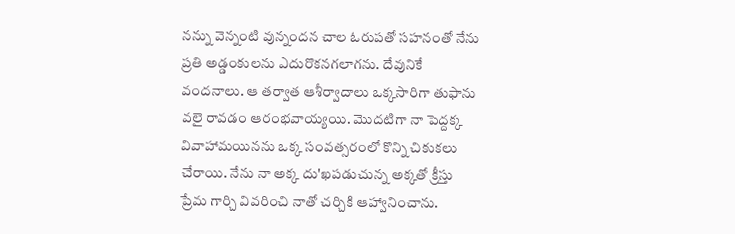నన్ను వెన్నంటి వున్నందన చాల ఓరుపతో సహనంతో నేను ప్రతి అడ్డంకులను ఎదురొకనగలాగను. దేవునికే వందనాలు. ఆ తర్వాత ఆశీర్వాదాలు ఒక్కసారిగా తుఫాను వలై రావడం ఆరంభవాయ్యయి. మొదటిగా నా పెద్దక్క వివాహామయినను ఒక్క సంవత్సరంలో కొన్ని చికుకలు చేరాయి. నేను నా అక్క దు'ఖపడుచున్న అక్కతో క్రీస్తు ప్రేమ గార్చి వివరించి నాతో చర్చికి ఆహ్వానించాను.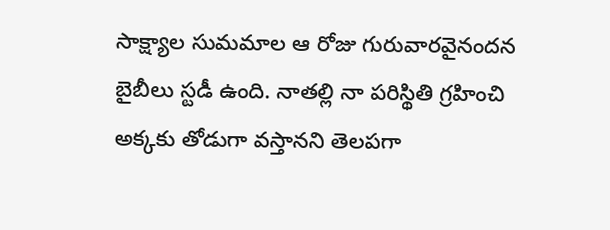సాక్ష్యాల సుమమాల ఆ రోజు గురువారవైనందన బైబీలు స్టడీ ఉంది. నాతల్లి నా పరిస్థితి గ్రహించి అక్కకు తోడుగా వస్తానని తెలపగా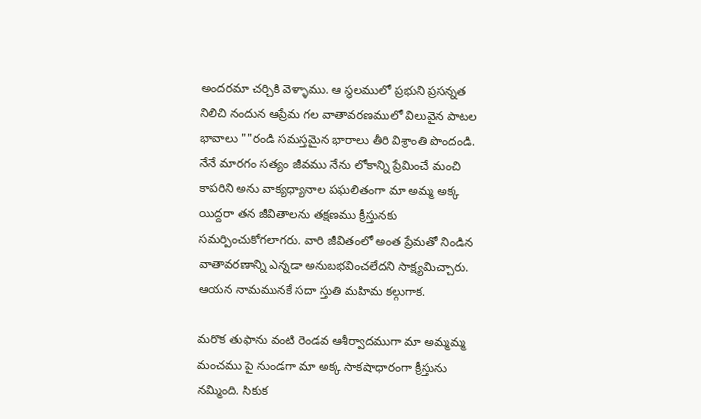అందరమా చర్చికి వెళ్ళాము. ఆ స్థలములో ప్రభుని ప్రసన్నత నిలిచి నందున ఆప్రేమ గల వాతావరణములో విలువైన పాటల భావాలు ""రండి సమస్తమైన భారాలు తీరి విశ్రాంతి పొందండి. నేనే మారగం సత్యం జీవము నేను లోకాన్ని ప్రేమించే మంచి కాపరిని అను వాక్యధ్యానాల పఘలితంగా మా అమ్మ అక్క యిద్దరా తన జీవితాలను తక్షణము క్రీస్తునకు సమర్పించుకోగలాగరు. వారి జీవితంలో అంత ప్రేమతో నిండిన వాతావరణాన్ని ఎన్నడా అనుబభవించలేదని సాక్ష్యమిచ్చారు. ఆయన నామమునకే సదా స్తుతి మహిమ కల్గుగాక.

మరొక తుఫాను వంటి రెండవ ఆశీర్వాదముగా మా అమ్మమ్మ మంచము పై నుండగా మా అక్క సాకషాధారంగా క్రీస్తును నమ్మింది. సికుక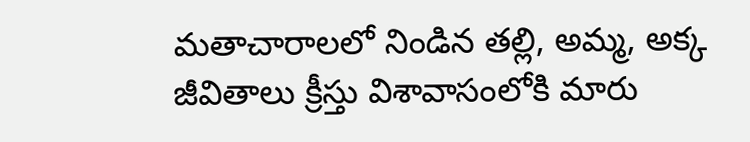మతాచారాలలో నిండిన తల్లి, అమ్మ, అక్క జీవితాలు క్రీస్తు విశావాసంలోకి మారు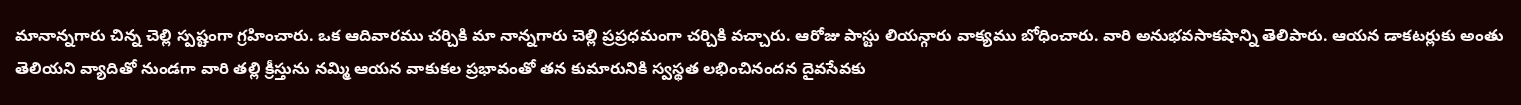మానాన్నగారు చిన్న చెల్లి స్పష్టంగా గ్రహించారు. ఒక ఆదివారము చర్చికి మా నాన్నగారు చెల్లి ప్రప్రధమంగా చర్చికి వచ్చారు. ఆరోజు పాస్టు లియన్గారు వాక్యము బోధించారు. వారి అనుభవసాకషాన్ని తెలిపారు. ఆయన డాకటర్లుకు అంతు తెలియని వ్యాదితో నుండగా వారి తల్లి క్రీస్తును నమ్మి ఆయన వాకుకల ప్రభావంతో తన కుమారునికి స్వస్థత లభించినందన దైవసేవకు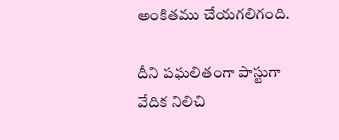అంకితము చేయగలిగంది.

దీని పఘలితంగా పాస్టుగా వేదిక నిలిచి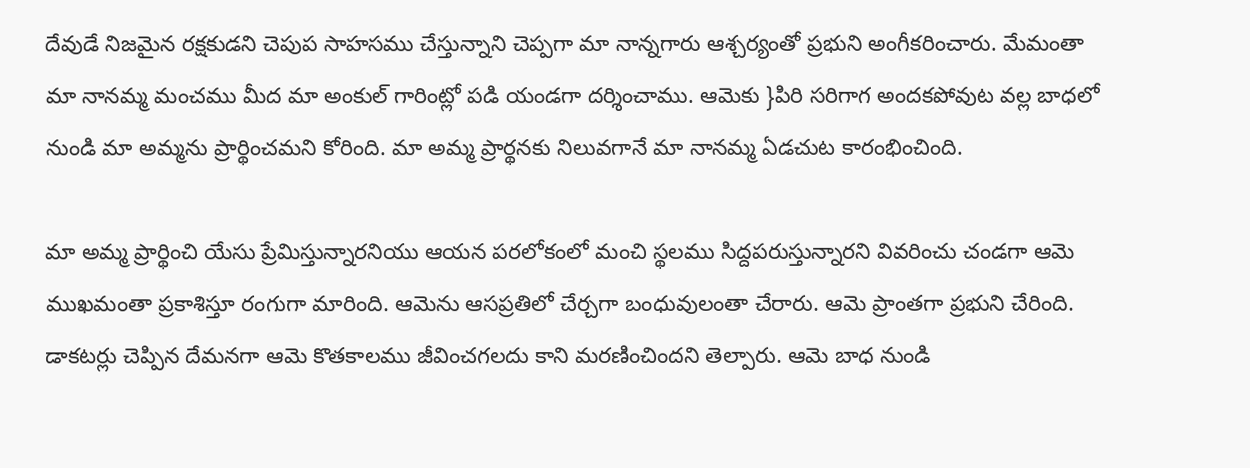దేవుడే నిజమైన రక్షకుడని చెపుప సాహసము చేస్తున్నాని చెప్పగా మా నాన్నగారు ఆశ్చర్యంతో ప్రభుని అంగీకరించారు. మేమంతా మా నానమ్మ మంచము మీద మా అంకుల్ గారింట్లో పడి యండగా దర్శించాము. ఆమెకు }పిరి సరిగాగ అందకపోవుట వల్ల బాధలో నుండి మా అమ్మను ప్రార్థించమని కోరింది. మా అమ్మ ప్రార్థనకు నిలువగానే మా నానమ్మ ఏడచుట కారంభించింది.

మా అమ్మ ప్రార్థించి యేసు ప్రేమిస్తున్నారనియు ఆయన పరలోకంలో మంచి స్థలము సిద్దపరుస్తున్నారని వివరించు చండగా ఆమె ముఖమంతా ప్రకాశిస్తూ రంగుగా మారింది. ఆమెను ఆసప్రతిలో చేర్చగా బంధువులంతా చేరారు. ఆమె ప్రాంతగా ప్రభుని చేరింది. డాకటర్లు చెప్పిన దేమనగా ఆమె కొతకాలము జీవించగలదు కాని మరణించిందని తెల్పారు. ఆమె బాధ నుండి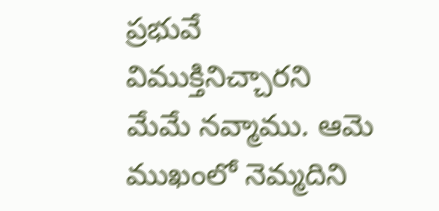ప్రభువే విముక్తినిచ్చారని మేమే నవ్మాము. ఆమె ముఖంలో నెమ్మదిని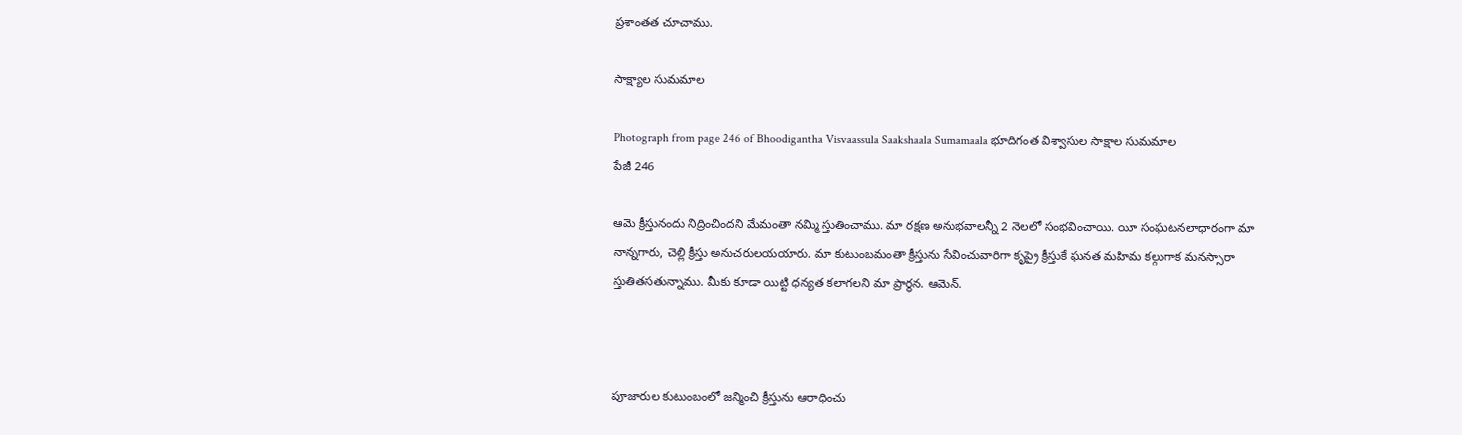ప్రశాంతత చూచాము.

సాక్ష్యాల సుమమాల

Photograph from page 246 of Bhoodigantha Visvaassula Saakshaala Sumamaala భూదిగంత విశ్వాసుల సాక్షాల సుమమాల
పేజీ 246

ఆమె క్రీస్తునందు నిద్రించిందని మేమంతా నమ్మి స్తుతించాము. మా రక్షణ అనుభవాలన్నీ 2 నెలలో సంభవించాయి. యీ సంఘటనలాధారంగా మా నాన్నగారు, చెల్లి క్రీస్తు అనుచరులయయారు. మా కుటుంబమంతా క్రీస్తును సేవించువారిగా కృప్రై క్రీస్తుకే ఘనత మహిమ కల్గుగాక మనస్సారా స్తుతితసతున్నాము. మీకు కూడా యిట్టి ధన్యత కలాగలని మా ప్రార్థన. ఆమెన్.



పూజారుల కుటుంబంలో జన్మించి క్రీస్తును ఆరాధించు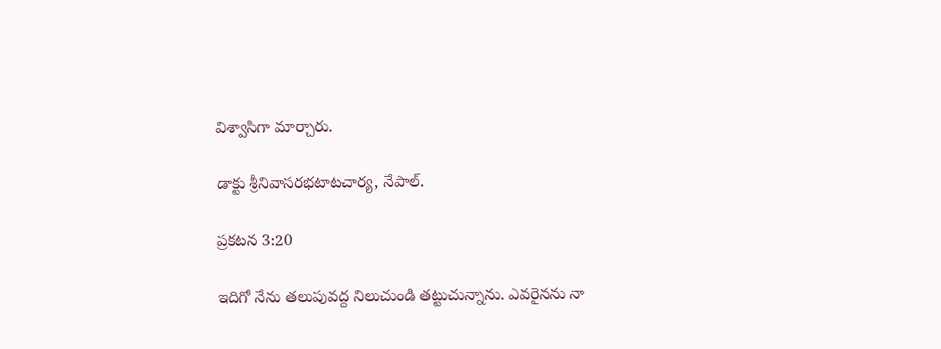విశ్వాసిగా మార్చారు.

డాక్టు శ్రీనివాసరభటాటచార్య, నేపాల్.

ప్రకటన 3:20

ఇదిగో నేను తలుపువద్ద నిలుచుండి తట్టుచున్నాను. ఎవరైనను నా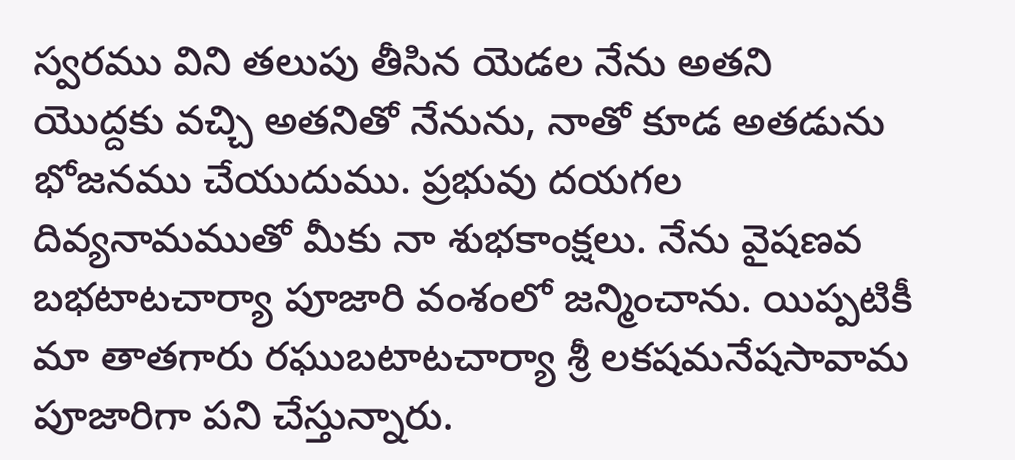స్వరము విని తలుపు తీసిన యెడల నేను అతని యొద్దకు వచ్చి అతనితో నేనును, నాతో కూడ అతడును భోజనము చేయుదుము. ప్రభువు దయగల దివ్యనామముతో మీకు నా శుభకాంక్షలు. నేను వైషణవ బభటాటచార్యా పూజారి వంశంలో జన్మించాను. యిప్పటికీ మా తాతగారు రఘుబటాటచార్యా శ్రీ లకషమనేషసావామ పూజారిగా పని చేస్తున్నారు.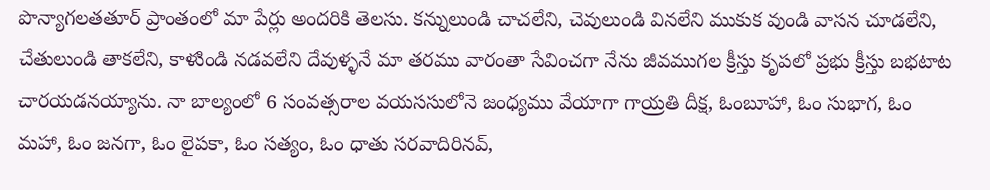పొన్యాగలతతూర్ ప్రాంతంలో మా పేర్లు అందరికి తెలసు. కన్నులుండి చాచలేని, చెవులుండి వినలేని ముకుక వుండి వాసన చూడలేని, చేతులుండి తాకలేని, కాళుిండి నడవలేని దేవుళ్ళనే మా తరము వారంతా సేవించగా నేను జీవముగల క్రీస్తు కృపలో ప్రభు క్రీస్తు బభటాట చారయడనయ్యాను. నా బాల్యంలో 6 సంవత్సరాల వయససులోనె జంధ్యము వేయాగా గాయ్రతి దీక్ష, ఓంబూహా, ఓం సుభాగ, ఓం మహా, ఓం జనగా, ఓం లైపకా, ఓం సత్యం, ఓం ధాతు సరవాదిరినవ్,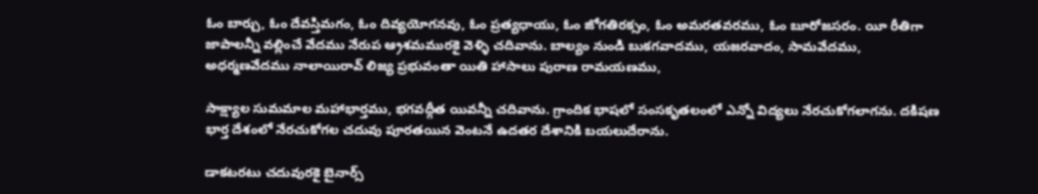ఓం బార్చు, ఓం దేవస్తిమగం, ఓం దివ్యయోగనవు, ఓం ప్రత్యధాయు, ఓం జోగతిరక్సం, ఓం అమరతవరము, ఓం బూరోజసరం. యీ రీతిగా జాపాలన్నీ వల్లించే వేదము నేరుప ఆ్రశమమురకై వెళ్ళి చదివాను. బాల్యం నుండి బుకగవాదము, యజరవాదం, సామవేదము, అధర్మణవేదము నాలాయిరావ్ లిజ్య ప్రభువంతా యితి హాసాలు పురాణ రామయణము,

సాక్ష్యాల సుమమాల మహాభార్తము, భగవద్గీత యివన్నీ చదివాను. గ్రాందిక భాషలో సంసకృతలంలో ఎన్నో విద్యలు నేరచుకోగలాగను. దకిషణ భార్త దేశంలో నేరచుకోగల చదువు పూరతయిన వెంటనే ఉదతర దేశానికి బయలుదేరాను.

డాకటరటు చదువురకై బైనార్స్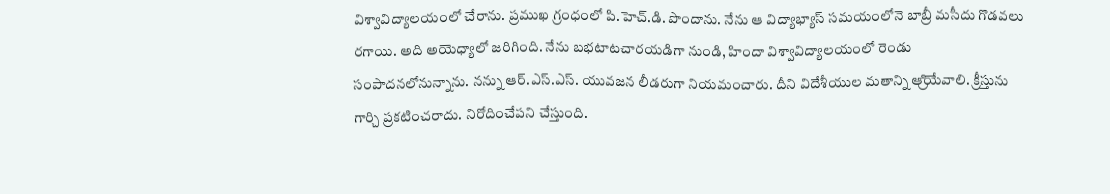విశ్వావిద్యాలయంలో చేరాను. ప్రముఖ గ్రంధంలో పి.హెచ్.డి. పొందాను. నేను ఆ విద్యాభ్యాస్ సమయంలోనె బాబ్రీ మసీదు గొడవలు రగాయి. అది అయెధ్యాలో జరిగింది. నేను బభటాటచారయడిగా నుండి, హిందా విశ్వావిద్యాలయంలో రెండు సంపాదనలోనున్నాను. నన్ను ఆర్.ఎస్.ఎస్. యువజన లీడరుగా నియమంచారు. దీని విదేశీయుల మతాన్ని ఆ్రియేవాలి. క్రీస్తును గార్చి ప్రకటించరాదు. నిరోదించేపని చేస్తుంది.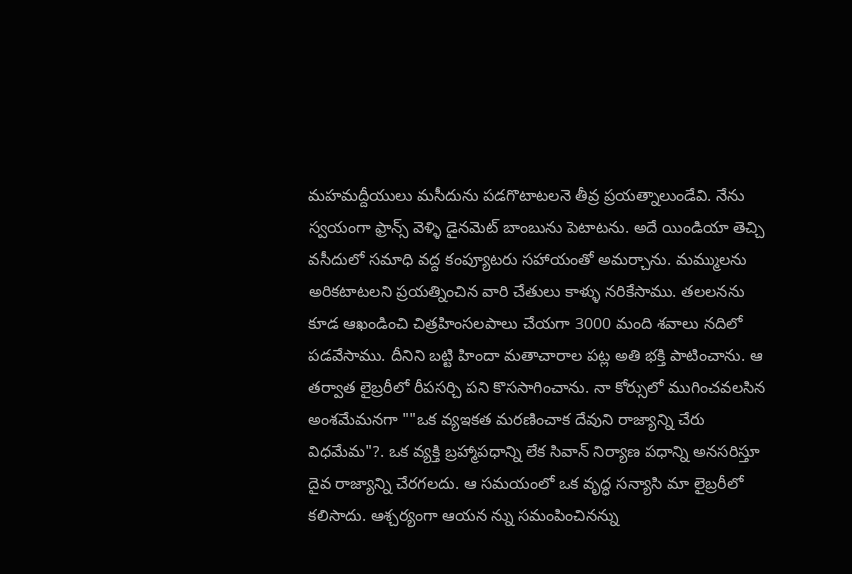మహమద్దీయులు మసీదును పడగొటాటలనె తీవ్ర ప్రయత్నాలుండేవి. నేను స్వయంగా ఫ్రాన్స్ వెళ్ళి డైనవెుట్ బాంబును పెటాటను. అదే యిండియా తెచ్చి వసీదులో సమాధి వద్ద కంప్యూటరు సహాయంతో అమర్చాను. మమ్ములను అరికటాటలని ప్రయత్నించిన వారి చేతులు కాళ్ళు నరికేసాము. తలలనను కూడ ఆఖండించి చిత్రహింసలపాలు చేయగా 3000 మంది శవాలు నదిలో పడవేసాము. దీనిని బట్టి హిందా మతాచారాల పట్ల అతి భక్తి పాటించాను. ఆ తర్వాత లైబ్రరీలో రీపసర్చి పని కొససాగించాను. నా కోర్సులో ముగించవలసిన అంశమేమనగా ""ఒక వ్యఇకత మరణించాక దేవుని రాజ్యాన్ని చేరు విధమేమ"?. ఒక వ్యక్తి బ్రహ్మాపధాన్ని లేక సివాన్ నిర్యాణ పధాన్ని అనసరిస్తూ దైవ రాజ్యాన్ని చేరగలదు. ఆ సమయంలో ఒక వృద్ధ సన్యాసి మా లైబ్రరీలో కలిసాదు. ఆశ్చర్యంగా ఆయన న్ను సమంపించినన్ను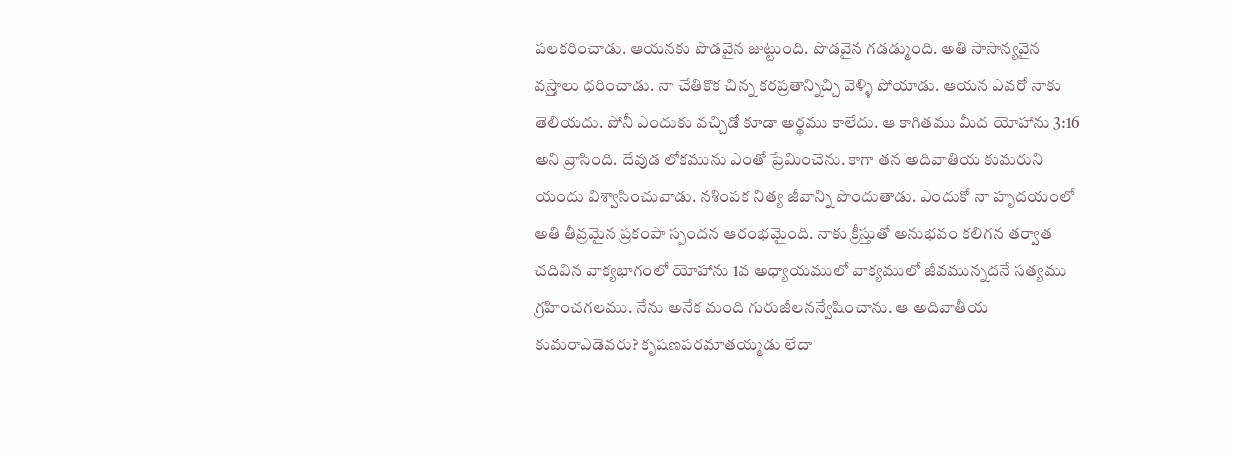పలకరించాడు. ఆయనకు పొడవైన జుట్టుంది. పొడవైన గడడ్ముంది. అతి సాసాన్యవైన వస్ర్తాలు ధరించాడు. నా చేతికొక చిన్న కరప్రతాన్నిచ్చి వెళ్ళి పోయాడు. ఆయన ఎవరో నాకు తెలియదు. పోనీ ఎందుకు వచ్చిడో కూడా అర్థము కాలేదు. ఆ కాగితము మీద యోహాను 3:16 అని వ్రాసింది. దేవుడ లోకమును ఎంతో ప్రేమించెను. కాగా తన అదివాతియ కుమరుని యందు విశ్వాసించువాడు. నశింపక నిత్య జీవాన్ని పొందుతాడు. ఎందుకో నా హృదయంలో అతి తీవ్రమైన ప్రకంపా స్పందన ఆరంభమైంది. నాకు క్రీస్తుతో అనుభవం కలిగన తర్వాత చదివిన వాక్యభాగంలో యోహాను 1వ అధ్యాయములో వాక్యములో జీవమున్నదనే సత్యము గ్రహించగలము. నేను అనేక మంది గురుజీలనన్వేషించాను. ఆ అదివాతీయ కుమరాఎడెవరు? కృషణపరమాతయ్మడు లేదా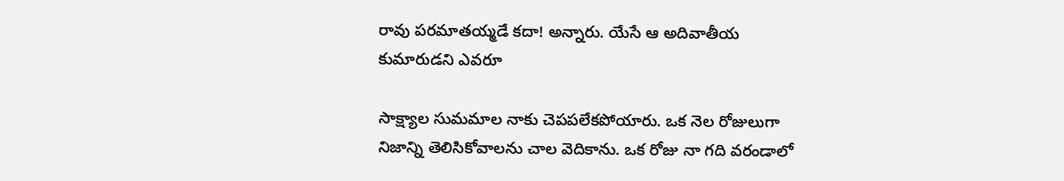రావు పరమాతయ్మడే కదా! అన్నారు. యేసే ఆ అదివాతీయ కుమారుడని ఎవరూ

సాక్ష్యాల సుమమాల నాకు చెపపలేకపోయారు. ఒక నెల రోజులుగా నిజాన్ని తెలిసికోవాలను చాల వెదికాను. ఒక రోజు నా గది వరండాలో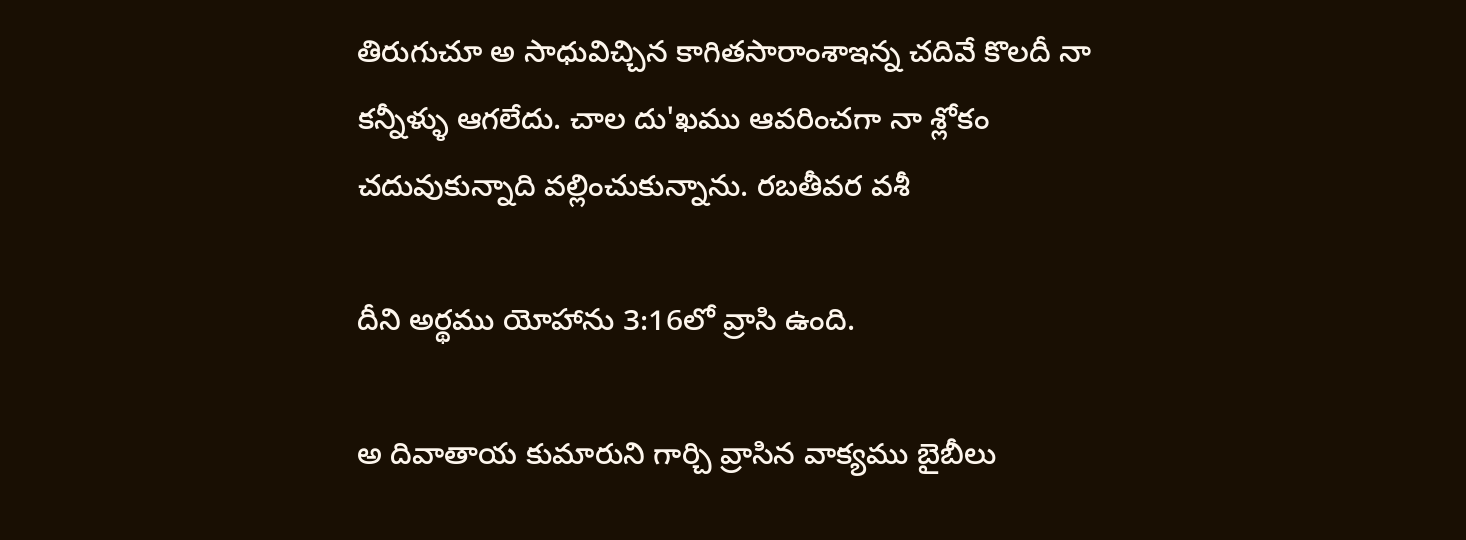తిరుగుచూ అ సాధువిచ్చిన కాగితసారాంశాఇన్న చదివే కొలదీ నా కన్నీళ్ళు ఆగలేదు. చాల దు'ఖము ఆవరించగా నా శ్లోకం చదువుకున్నాది వల్లించుకున్నాను. రబతీవర వశీ

దీని అర్థము యోహాను 3:16లో వ్రాసి ఉంది.

అ దివాతాయ కుమారుని గార్చి వ్రాసిన వాక్యము బైబీలు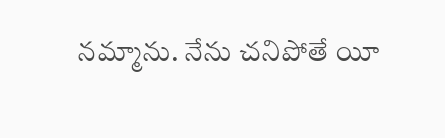నమ్మాను. నేను చనిపోతే యీ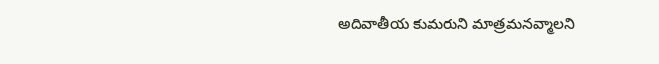అదివాతీయ కుమరుని మాత్రమనవ్మాలని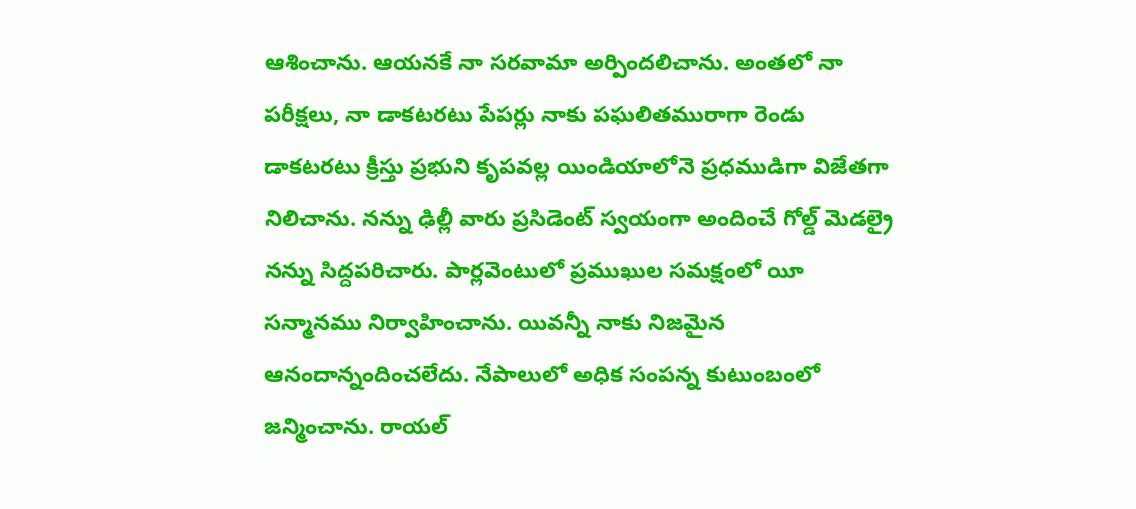ఆశించాను. ఆయనకే నా సరవామా అర్పిందలిచాను. అంతలో నా పరీక్షలు, నా డాకటరటు పేపర్లు నాకు పఘలితమురాగా రెండు డాకటరటు క్రీస్తు ప్రభుని కృపవల్ల యిండియాలోనె ప్రధముడిగా విజేతగా నిలిచాను. నన్ను ఢిల్లీ వారు ప్రసిడెంట్ స్వయంగా అందించే గోల్డ్ వెుడల్రై నన్ను సిద్దపరిచారు. పార్లవెంటులో ప్రముఖుల సమక్షంలో యీ సన్మానము నిర్వాహించాను. యివన్నీ నాకు నిజమైన ఆనందాన్నందించలేదు. నేపాలులో అధిక సంపన్న కుటుంబంలో జన్మించాను. రాయల్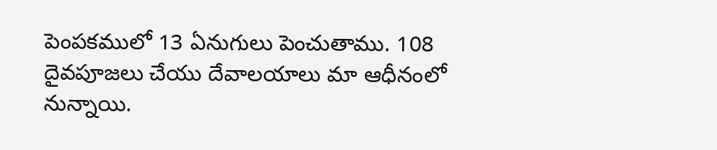పెంపకములో 13 ఏనుగులు పెంచుతాము. 108 దైవపూజలు చేయు దేవాలయాలు మా ఆధీనంలో నున్నాయి.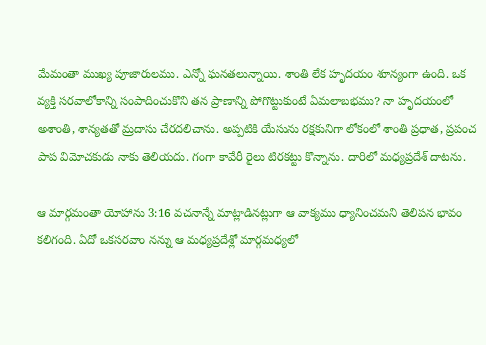మేమంతా ముఖ్య పూజారులము. ఎన్నో ఘనతలున్నాయి. శాంతి లేక హృదయం శూన్యంగా ఉంది. ఒక వ్యక్తి సరవాలోకాన్ని సంపాదించుకొని తన ప్రాణాన్ని పోగొట్టుకుంటే ఏమలాబభము? నా హృదయంలో అశాంతి, శాన్యతతో మ్రదాసు చేరదలిచాను. అప్పటికి యేసును రక్షకునిగా లోకంలో శాంతి ప్రధాత, ప్రపంచ పాప విమోచకుడు నాకు తెలియదు. గంగా కావేరీ రైలు టిరకట్టు కొన్నాను. దారిలో మధ్యప్రదేశ్ దాటను.

ఆ మార్గమంతా యోహాను 3:16 వచనాన్నే మాట్లాడినట్లుగా ఆ వాక్యము ధ్యానించమని తెలిపన భావం కలిగంది. ఏదో ఒకసరవాం నన్ను ఆ మధ్యప్రదేశ్లో మార్గమధ్యలో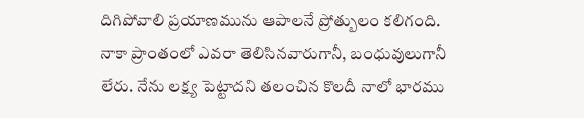దిగిపోవాలి ప్రయాణమును ఆపాలనే ప్రోత్బులం కలిగంది. నాకా ప్రాంతంలో ఎవరా తెలిసినవారుగానీ, బంధువులుగానీ లేరు. నేను లక్ష్య పెట్టాదని తలంచిన కొలదీ నాలో భారము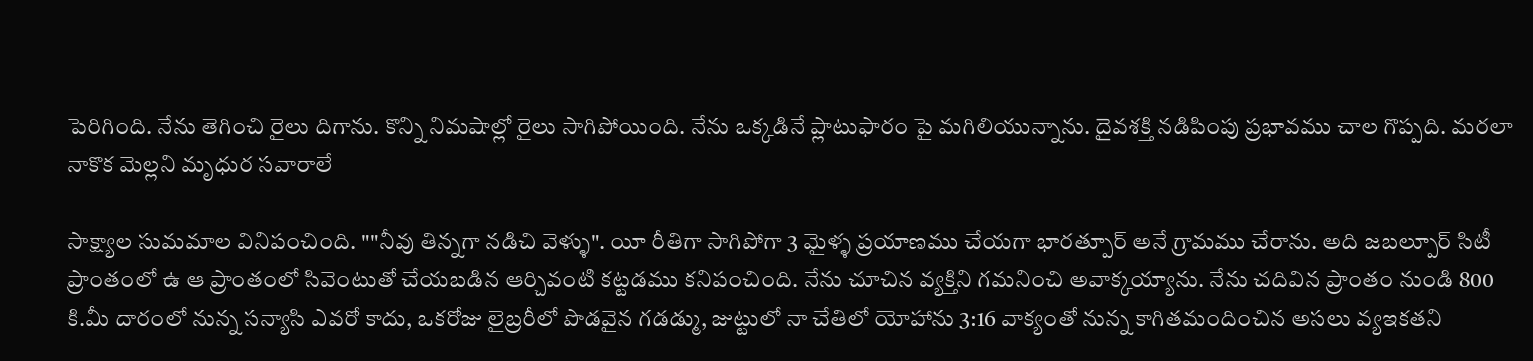పెరిగింది. నేను తెగించి రైలు దిగాను. కొన్ని నిమషాల్లో రైలు సాగిపోయింది. నేను ఒక్కడినే ప్లాటుఫారం పై మగిలియున్నాను. దైవశక్తి నడిపింపు ప్రభావము చాల గొప్పది. మరలా నాకొక మెల్లని మృధుర సవారాలే

సాక్ష్యాల సుమమాల వినిపంచింది. ""నీవు తిన్నగా నడిచి వెళ్ళు". యీ రీతిగా సాగిపోగా 3 మైళ్ళ ప్రయాణము చేయగా భారత్పూర్ అనే గ్రామము చేరాను. అది జబల్పూర్ సిటీ ప్రాంతంలో ఉ ఆ ప్రాంతంలో సివెంటుతో చేయబడిన ఆర్చివంటి కట్టడము కనిపంచింది. నేను చూచిన వ్యక్తిని గమనించి అవాక్కయ్యాను. నేను చదివిన ప్రాంతం నుండి 800 కి.మీ దారంలో నున్న సన్యాసి ఎవరో కాదు, ఒకరోజు లైబ్రరీలో పొడవైన గడడ్ము, జుట్టులో నా చేతిలో యోహాను 3:16 వాక్యంతో నున్న కాగితమందించిన అసలు వ్యఇకతని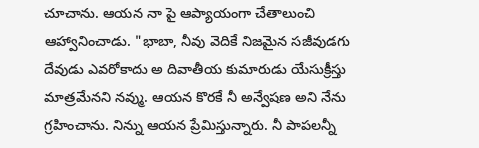చూచాను. ఆయన నా పై ఆప్యాయంగా చేతాలుంచి ఆహ్వానించాడు. "భాబా, నీవు వెదికే నిజమైన సజీవుడగు దేవుడు ఎవరోకాదు అ దివాతీయ కుమారుడు యేసుక్రీస్తు మాత్రమేనని నవ్ము. ఆయన కొరకే నీ అన్వేషణ అని నేను గ్రహించాను. నిన్ను ఆయన ప్రేమిస్తున్నారు. నీ పాపలన్నీ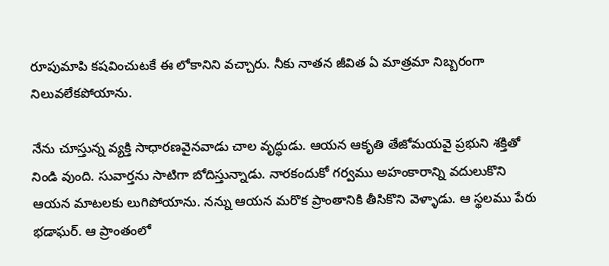రూపుమాపి కషవించుటకే ఈ లోకానిని వచ్చారు. నీకు నాతన జీవిత ఏ మాత్రమా నిబ్బరంగా నిలువలేకపోయాను.

నేను చూస్తున్న వ్యక్తి సాధారణవైనవాడు చాల వృద్ధుడు. ఆయన ఆకృతి తేజోమయవై ప్రభుని శక్తితో నిండి వుంది. సువార్తను సాటిగా బోదిస్తున్నాడు. నారకందుకో గర్వము అహంకారాన్ని వదులుకొని ఆయన మాటలకు లుగిపోయాను. నన్ను ఆయన మరొక ప్రాంతానికి తీసికొని వెళ్ళాడు. ఆ స్థలము పేరు భడాఘర్. ఆ ప్రాంతంలో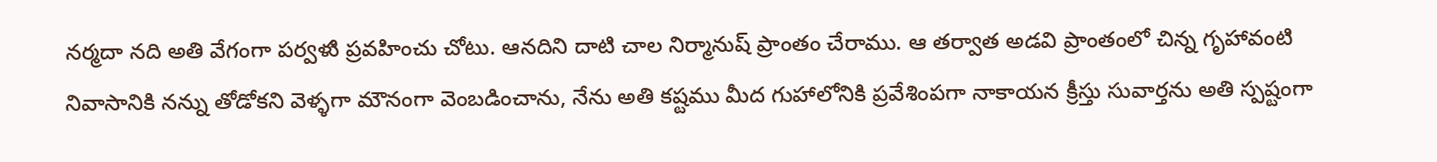నర్మదా నది అతి వేగంగా పర్వళుి ప్రవహించు చోటు. ఆనదిని దాటి చాల నిర్మానుష్ ప్రాంతం చేరాము. ఆ తర్వాత అడవి ప్రాంతంలో చిన్న గృహావంటి నివాసానికి నన్ను తోడోకని వెళ్ళగా మౌనంగా వెంబడించాను, నేను అతి కష్టము మీద గుహాలోనికి ప్రవేశింపగా నాకాయన క్రీస్తు సువార్తను అతి స్పష్టంగా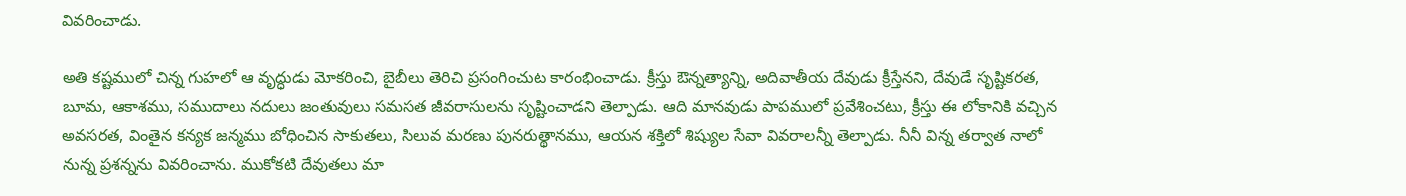వివరించాడు.

అతి కష్టములో చిన్న గుహలో ఆ వృద్ధుడు మోకరించి, బైబీలు తెరిచి ప్రసంగించుట కారంభించాడు. క్రీస్తు ఔన్నత్యాన్ని, అదివాతీయ దేవుడు క్రీస్తేనని, దేవుడే సృష్టికరత, బూమ, ఆకాశము, సముదాలు నదులు జంతువులు సమసత జీవరాసులను సృష్టించాడని తెల్పాడు. ఆది మానవుడు పాపములో ప్రవేశించటు, క్రీస్తు ఈ లోకానికి వచ్చిన అవసరత, వింతైన కన్యక జన్మము బోధించిన సాకుతలు, సిలువ మరణు పునరుత్థానము, ఆయన శక్తిలో శిష్యుల సేవా వివరాలన్నీ తెల్పాడు. నీనీ విన్న తర్వాత నాలో నున్న ప్రశన్నను వివరించాను. ముకోకటి దేవుతలు మా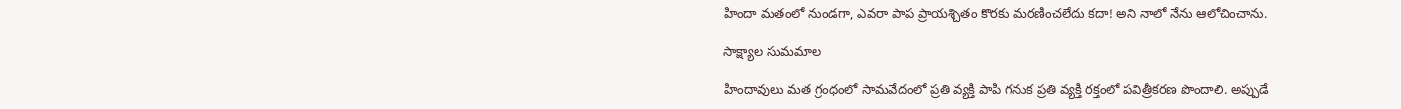హిందా మతంలో నుండగా, ఎవరా పాప ప్రాయశ్చితం కొరకు మరణించలేదు కదా! అని నాలో నేను ఆలోచించాను.

సాక్ష్యాల సుమమాల

హిందావులు మత గ్రంధంలో సామవేదంలో ప్రతి వ్యక్తి పాపి గనుక ప్రతి వ్యక్తి రక్తంలో పవిత్రీకరణ పొందాలి. అప్పుడే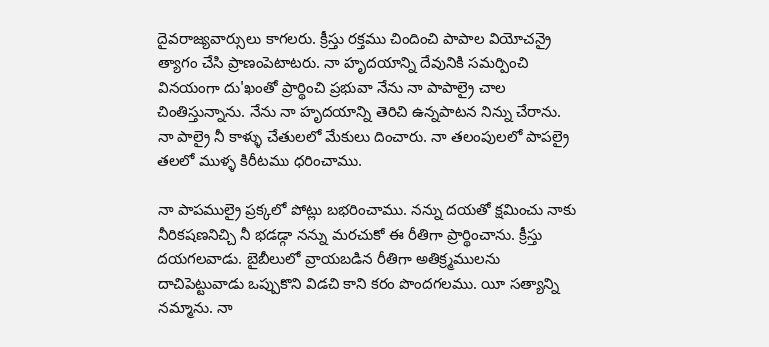దైవరాజ్యవార్సులు కాగలరు. క్రీస్తు రక్తము చిందించి పాపాల వియోచన్రై త్యాగం చేసి ప్రాణంపెటాటరు. నా హృదయాన్ని దేవునికి సమర్పించి వినయంగా దు'ఖంతో ప్రార్థించి ప్రభువా నేను నా పాపాల్రై చాల చింతిస్తున్నాను. నేను నా హృదయాన్ని తెరిచి ఉన్నపాటన నిన్ను చేరాను. నా పాల్రై నీ కాళ్ళు చేతులలో మేకులు దించారు. నా తలంపులలో పాపల్రై తలలో ముళ్ళ కిరీటము ధరించాము.

నా పాపముల్రై ప్రక్కలో పోట్లు బభరించాము. నన్ను దయతో క్షమించు నాకు నీరికషణనిచ్చి నీ భడడ్గా నన్ను మరచుకో ఈ రీతిగా ప్రార్థించాను. క్రీస్తు దయగలవాడు. బైబీలులో వ్రాయబడిన రీతిగా అతిక్ర్మములను దాచిపెట్టువాడు ఒప్పుకొని విడచి కాని కరం పొందగలము. యీ సత్యాన్ని నమ్మాను. నా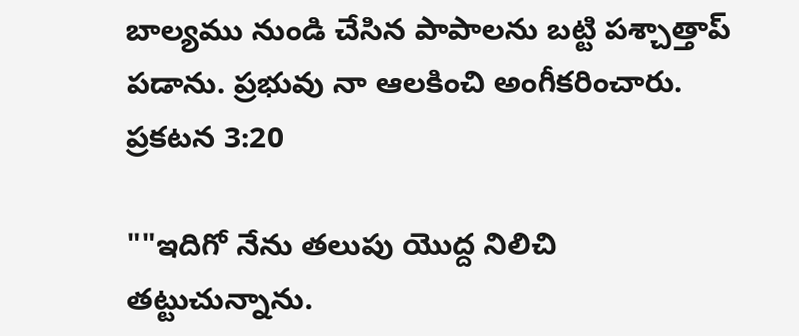బాల్యము నుండి చేసిన పాపాలను బట్టి పశ్చాత్తాప్ పడాను. ప్రభువు నా ఆలకించి అంగీకరించారు. ప్రకటన 3:20

""ఇదిగో నేను తలుపు యొద్ద నిలిచి తట్టుచున్నాను.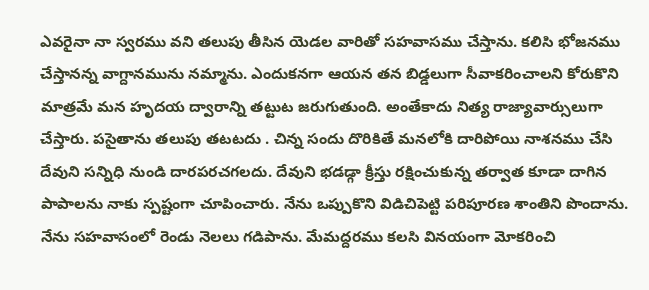ఎవరైనా నా స్వరము వని తలుపు తీసిన యెడల వారితో సహవాసము చేస్తాను. కలిసి భోజనము చేస్తానన్న వాగ్దానమును నమ్మాను. ఎందుకనగా ఆయన తన బిడ్డలుగా సీవాకరించాలని కోరుకొని మాత్రమే మన హృదయ ద్వారాన్ని తట్టుట జరుగుతుంది. అంతేకాదు నిత్య రాజ్యావార్సులుగా చేస్తారు. పసైతాను తలుపు తటటదు . చిన్న సందు దొరికితే మనలోకి దారిపోయి నాశనము చేసి దేవుని సన్నిధి నుండి దారపరచగలదు. దేవుని భడడ్గా క్రీస్తు రక్షించుకున్న తర్వాత కూడా దాగిన పాపాలను నాకు స్పష్టంగా చూపించారు. నేను ఒప్పుకొని విడిచిపెట్టి పరిపూరణ శాంతిని పొందాను. నేను సహవాసంలో రెండు నెలలు గడిపాను. మేమద్దరము కలసి వినయంగా మోకరించి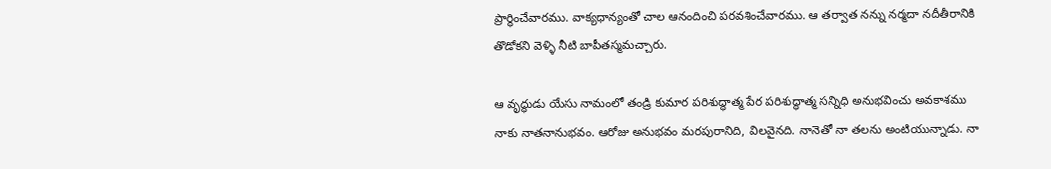ప్రార్థించేవారము. వాక్యధాన్యంతో చాల ఆనందించి పరవశించేవారము. ఆ తర్వాత నన్ను నర్మదా నదీతీరానికి తొడోకని వెళ్ళి నీటి బాపీతస్మమచ్చారు.

ఆ వృద్ధుడు యేసు నామంలో తండ్రి కుమార పరిశుద్ధాత్మ పేర పరిశుద్ధాత్మ సన్నిధి అనుభవించు అవకాశము నాకు నాతనానుభవం. ఆరోజు అనుభవం మరపురానిది, విలవైనది. నానెతో నా తలను అంటియున్నాడు. నా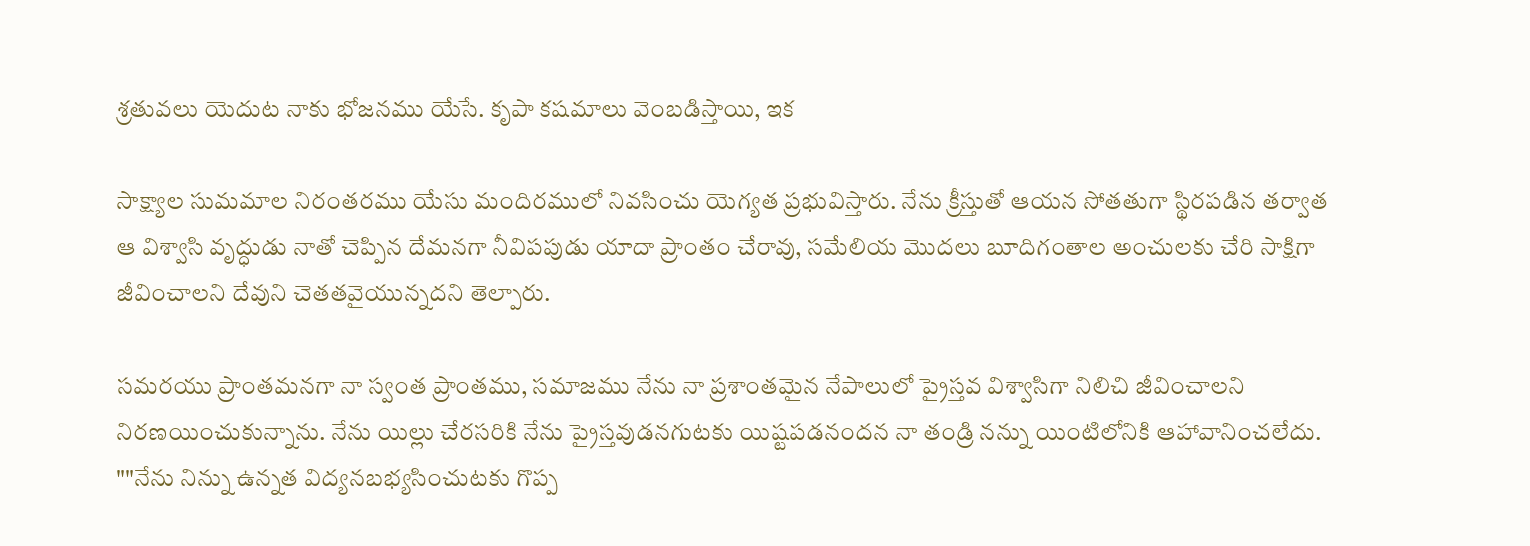శ్రతువలు యెదుట నాకు భోజనము యేసే. కృపా కషమాలు వెంబడిస్తాయి, ఇక

సాక్ష్యాల సుమమాల నిరంతరము యేసు మందిరములో నివసించు యెగ్యత ప్రభువిస్తారు. నేను క్రీస్తుతో ఆయన సోతతుగా స్థిరపడిన తర్వాత ఆ విశ్వాసి వృద్ధుడు నాతో చెప్పిన దేమనగా నీవిపపుడు యాదా ప్రాంతం చేరావు, సమేలియ మొదలు బూదిగంతాల అంచులకు చేరి సాక్షిగా జీవించాలని దేవుని చెతతవైయున్నదని తెల్పారు.

సమరయు ప్రాంతమనగా నా స్వంత ప్రాంతము, సమాజము నేను నా ప్రశాంతమైన నేపాలులో ప్రైస్తవ విశ్వాసిగా నిలిచి జీవించాలని నిరణయించుకున్నాను. నేను యిల్లు చేరసరికి నేను ప్రైస్తవుడనగుటకు యిష్టపడనందన నా తండ్రి నన్ను యింటిలోనికి ఆహావానించలేదు. ""నేను నిన్ను ఉన్నత విద్యనబభ్యసించుటకు గొప్ప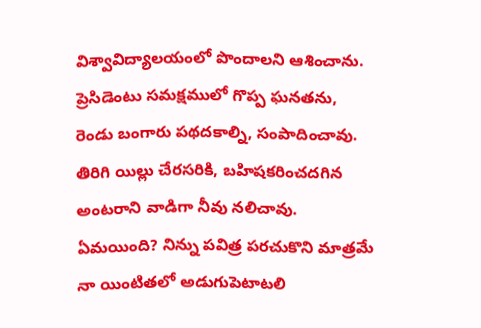విశ్వావిద్యాలయంలో పొందాలని ఆశించాను. ప్రెసిడెంటు సమక్షములో గొప్ప ఘనతను, రెండు బంగారు పథదకాల్ని, సంపాదించావు. తిరిగి యిల్లు చేరసరికి, బహిషకరించదగిన అంటరాని వాడిగా నీవు నలిచావు. ఏమయింది? నిన్ను పవిత్ర పరచుకొని మాత్రమే నా యింటితలో అడుగుపెటాటలి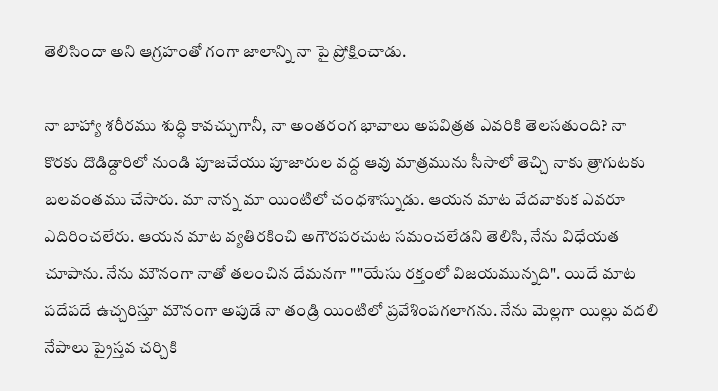తెలిసిందా అని ఆగ్రహంతో గంగా జాలాన్ని నా పై ప్రోక్షించాడు.

నా బాహ్యా శరీరము శుద్ధి కావచ్చుగానీ, నా అంతరంగ భావాలు అపవిత్రత ఎవరికి తెలసతుంది? నా కొరకు దొడిడ్దారిలో నుండి పూజచేయు పూజారుల వద్ద ఆవు మాత్రమును సీసాలో తెచ్చి నాకు త్రాగుటకు బలవంతము చేసారు. మా నాన్న మా యింటిలో చంధశాస్నుడు. ఆయన మాట వేదవాకుక ఎవరూ ఎదిరించలేరు. ఆయన మాట వ్యతిరకించి అగౌరపరచుట సమంచలేడని తెలిసి, నేను విధేయత చూపాను. నేను మౌనంగా నాతో తలంచిన దేమనగా ""యేసు రక్తంలో విజయమున్నది". యిదే మాట పదేపదే ఉచ్చరిస్తూ మౌనంగా అపుడే నా తండ్రి యింటిలో ప్రవేశింపగలాగను. నేను మెల్లగా యిల్లు వదలి నేపాలు ప్రైస్తవ చర్చికి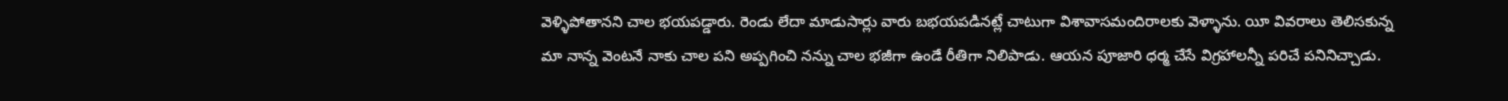వెళ్ళిపోతానని చాల భయపడ్డారు. రెండు లేదా మాడుసార్లు వారు బభయపడినట్లే చాటుగా విశావాసమందిరాలకు వెళ్ళాను. యీ వివరాలు తెలిసకున్న మా నాన్న వెంటనే నాకు చాల పని అప్పగించి నన్ను చాల భజీగా ఉండే రీతిగా నిలిపాడు. ఆయన పూజారి ధర్మ చేసే విగ్రహాలన్నీ పరిచే పనినిచ్చాడు.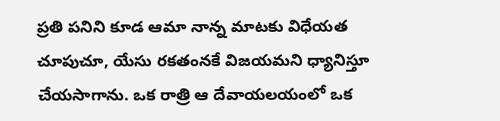ప్రతి పనిని కూడ ఆమా నాన్న మాటకు విధేయత చూపుచూ, యేసు రకతంనకే విజయమని ధ్యానిస్తూ చేయసాగాను. ఒక రాత్రి ఆ దేవాయలయంలో ఒక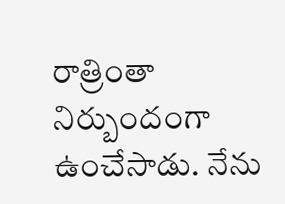రాత్రింతా నిర్బుందంగా ఉంచేసాడు. నేను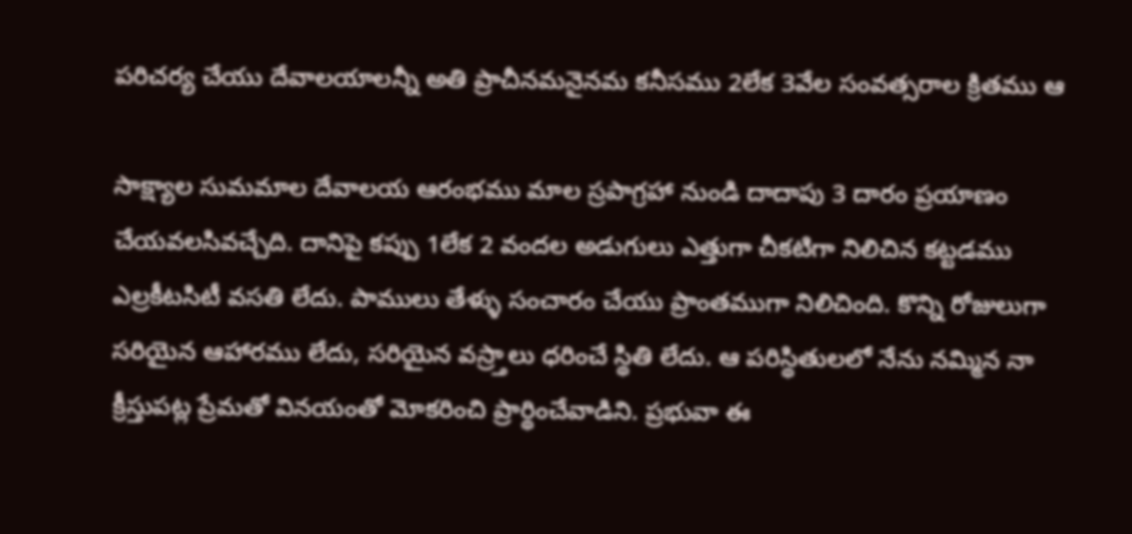పరిచర్య చేయు దేవాలయాలన్నీ అతి ప్రాచీనమనైనమ కనీసము 2లేక 3వేల సంవత్సరాల క్రితము ఆ

సాక్ష్యాల సుమమాల దేవాలయ ఆరంభము మాల స్రపాగ్రహా నుండి దాదాపు 3 దారం ప్రయాణం చేయవలసివచ్చేది. దానిపై కప్పు 1లేక 2 వందల అడుగులు ఎత్తుగా చీకటిగా నిలిచిన కట్టడము ఎల్రకీటసిటీ వసతి లేదు. పాములు తేళ్ళు సంచారం చేయు ప్రాంతముగా నిలిచింది. కొన్ని రోజులుగా సరియైన ఆహారము లేదు, సరియైన వస్ర్తాలు ధరించే స్థితి లేదు. ఆ పరిస్థితులలో నేను నమ్మిన నా క్రీస్తుపట్ల ప్రేమతో వినయంతో మోకరించి ప్రార్థించేవాడిని. ప్రభువా ఈ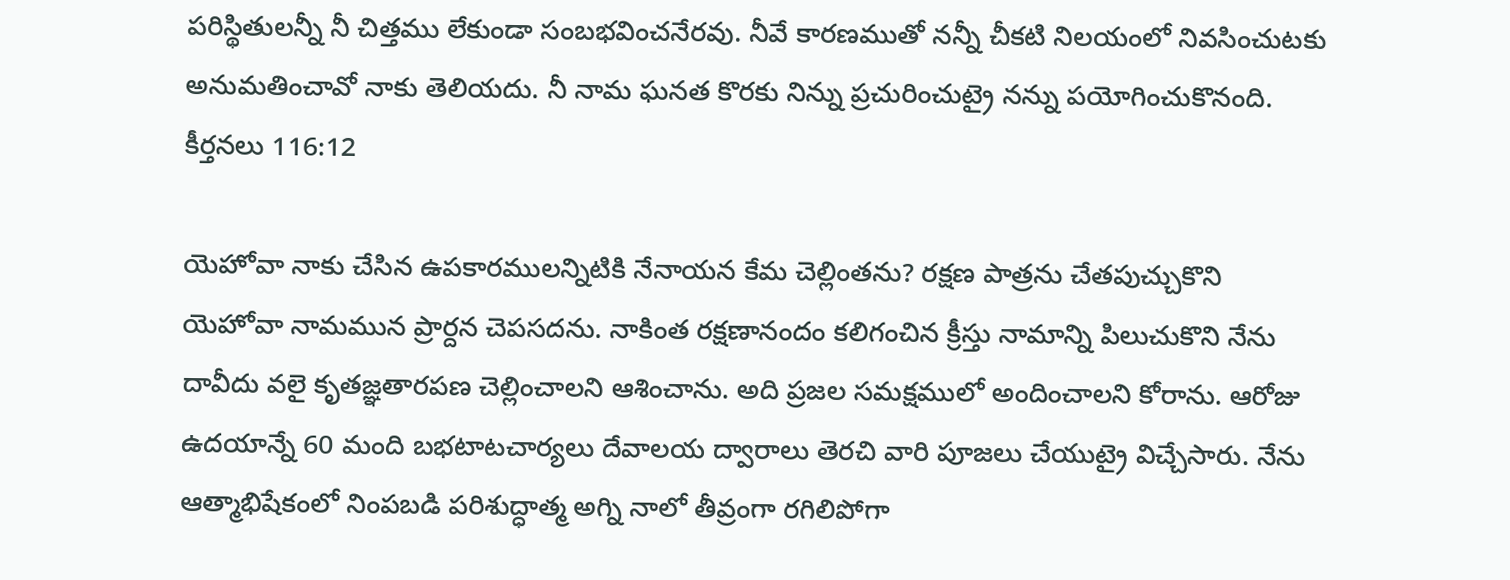పరిస్థితులన్నీ నీ చిత్తము లేకుండా సంబభవించనేరవు. నీవే కారణముతో నన్నీ చీకటి నిలయంలో నివసించుటకు అనుమతించావో నాకు తెలియదు. నీ నామ ఘనత కొరకు నిన్ను ప్రచురించుట్రై నన్ను పయోగించుకొనంది. కీర్తనలు 116:12

యెహోవా నాకు చేసిన ఉపకారములన్నిటికి నేనాయన కేమ చెల్లింతను? రక్షణ పాత్రను చేతపుచ్చుకొని యెహోవా నామమున ప్రార్దన చెపసదను. నాకింత రక్షణానందం కలిగంచిన క్రీస్తు నామాన్ని పిలుచుకొని నేను దావీదు వలై కృతజ్ఞతారపణ చెల్లించాలని ఆశించాను. అది ప్రజల సమక్షములో అందించాలని కోరాను. ఆరోజు ఉదయాన్నే 60 మంది బభటాటచార్యలు దేవాలయ ద్వారాలు తెరచి వారి పూజలు చేయుట్రై విచ్చేసారు. నేను ఆత్మాభిషేకంలో నింపబడి పరిశుద్ధాత్మ అగ్ని నాలో తీవ్రంగా రగిలిపోగా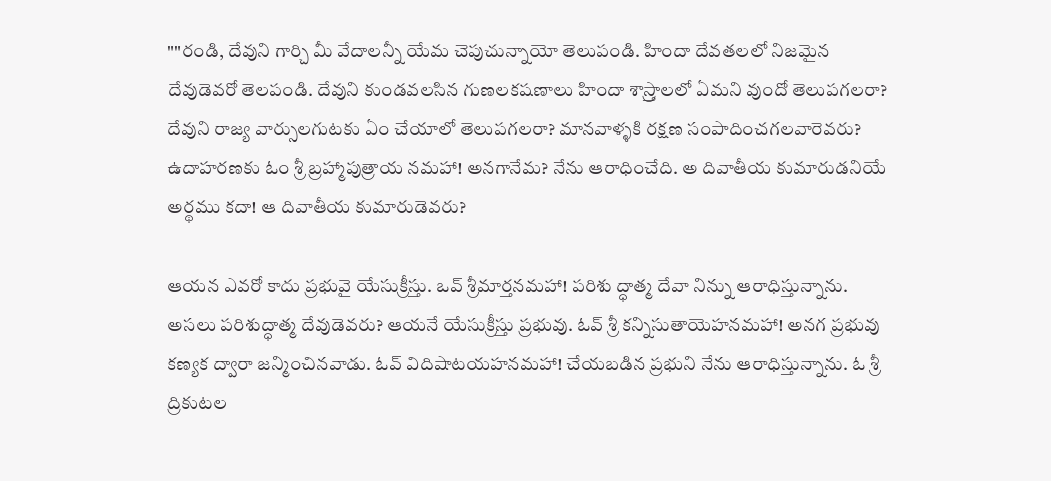""రండి, దేవుని గార్చి మీ వేదాలన్నీ యేమ చెపుచున్నాయో తెలుపండి. హిందా దేవతలలో నిజమైన దేవుడెవరో తెలపండి. దేవుని కుండవలసిన గుణలకషణాలు హిందా శాస్ర్తాలలో ఏమని వుందో తెలుపగలరా? దేవుని రాజ్య వార్సులగుటకు ఏం చేయాలో తెలుపగలరా? మానవాళ్ళకి రక్షణ సంపాదించగలవారెవరు? ఉదాహరణకు ఓం శ్రీ బ్రహ్మాపుత్రాయ నమహా! అనగానేమ? నేను ఆరాధించేది. అ దివాతీయ కుమారుడనియే అర్థము కదా! ఆ దివాతీయ కుమారుడెవరు?

ఆయన ఎవరో కాదు ప్రభువై యేసుక్రీస్తు. ఒవ్ శ్రీమార్తనమహా! పరిశు ద్ధాత్మ దేవా నిన్ను ఆరాధిస్తున్నాను. అసలు పరిశుద్ధాత్మ దేవుడెవరు? ఆయనే యేసుక్రీస్తు ప్రభువు. ఓవ్ శ్రీ కన్నిసుతాయెహనమహా! అనగ ప్రభువు కణ్యక ద్వారా జన్మించినవాడు. ఓవ్ విదిషాటయహనమహా! చేయబడిన ప్రభుని నేను ఆరాధిస్తున్నాను. ఓ శ్రీ ద్రికుటల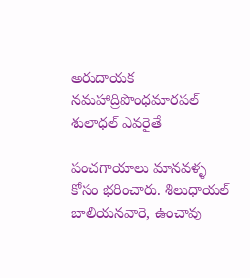అరుదాయక నమహాద్రిపొంధమారపల్ శులాధల్ ఎవరైతే

పంచగాయాలు మానవళ్ళ కోసం భరించారు. శిలుధాయల్ బాలియనవారె, ఉంచావు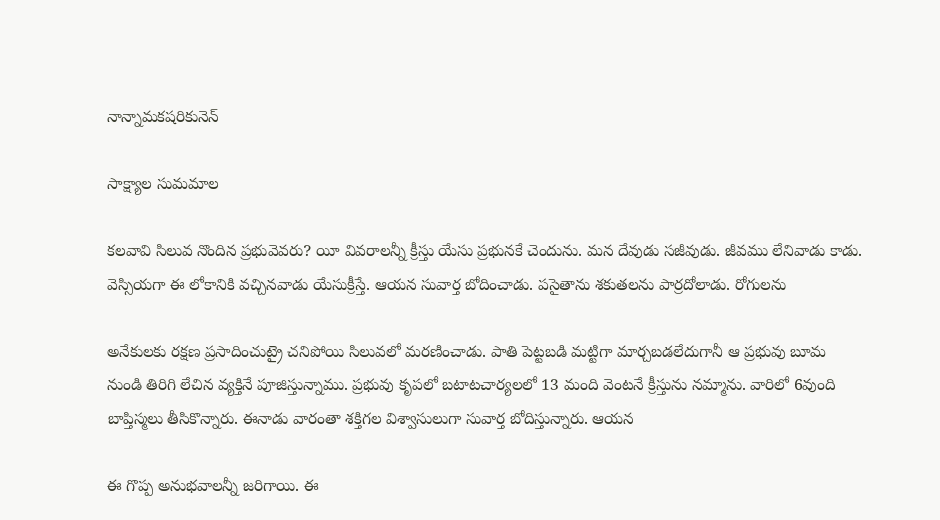నాన్నామకషరికునెన్

సాక్ష్యాల సుమమాల

కలవావి సిలువ నొందిన ప్రభువెవరు? యీ వివరాలన్నీ క్రీస్తు యేసు ప్రభునకే చెందును. మన దేవుడు సజీవుడు. జీవము లేనివాడు కాడు. వెస్సియగా ఈ లోకానికి వచ్చినవాడు యేసుక్రీస్తే. ఆయన సువార్త బోదించాడు. పసైతాను శకుతలను పార్రదోలాడు. రోగులను

అనేకులకు రక్షణ ప్రసాదించుట్రై చనిపోయి సిలువలో మరణించాడు. పాతి పెట్టబడి మట్టిగా మార్చబడలేదుగానీ ఆ ప్రభువు బూమ నుండి తిరిగి లేచిన వ్యక్తినే పూజిస్తున్నాము. ప్రభువు కృపలో బటాటచార్యలలో 13 మంది వెంటనే క్రీస్తును నమ్మాను. వారిలో 6వుంది బాప్తిస్మలు తీసికొన్నారు. ఈనాడు వారంతా శక్తిగల విశ్వాసులుగా సువార్త బోదిస్తున్నారు. ఆయన

ఈ గొప్ప అనుభవాలన్నీ జరిగాయి. ఈ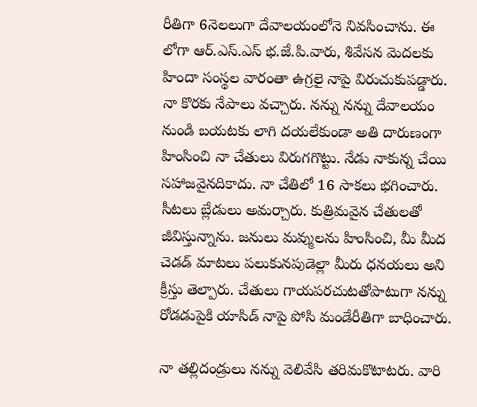రీతిగా 6నెలలుగా దేవాలయంలోనె నివసించాను. ఈ లోగా ఆర్.ఎస్.ఎస్ భ.జే.పి.వారు, శివేసన వెుదలకు హిందా సంస్థల వారంతా ఉగ్రలై నాపై విరుచుకుపడ్డారు. నా కొరకు నేపాలు వచ్చారు. నన్ను నన్ను దేవాలయం నుండి బయటకు లాగి దయలేకుండా అతి దారుణంగా హింసించి నా చేతులు విరుగగొట్టు. నేడు నాకున్న చేయి సహాజవైనదికాదు. నా చేతిలో 16 సాకలు భగించారు. సీటలు బ్లేడులు అమర్చారు. కుత్రిమవైన చేతులతో జీవిస్తున్నాను. జనులు మవ్ములను హింసించి, మీ మీద చెడడ్ మాటలు పలుకునపుడెల్లా మీరు ధనయలు అని క్రీస్తు తెల్పారు. చేతులు గాయపరచుటతోపాటుగా నన్ను రోడడుపైకి యాసిడ్ నాపై పోసి మండేరీతిగా బాధించారు.

నా తల్లిదండ్రులు నన్ను వెలివేసి తరిమకొటాటరు. వారి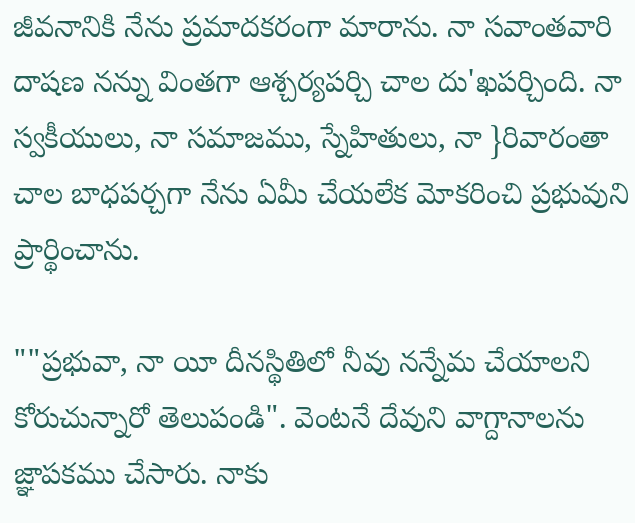జీవనానికి నేను ప్రమాదకరంగా మారాను. నా సవాంతవారి దాషణ నన్ను వింతగా ఆశ్చర్యపర్చి చాల దు'ఖపర్చింది. నా స్వకీయులు, నా సమాజము, స్నేహితులు, నా }రివారంతా చాల బాధపర్చగా నేను ఏమీ చేయలేక మోకరించి ప్రభువుని ప్రార్థించాను.

""ప్రభువా, నా యీ దీనస్థితిలో నీవు నన్నేమ చేయాలని కోరుచున్నారో తెలుపండి". వెంటనే దేవుని వాగ్దానాలను జ్ఞాపకము చేసారు. నాకు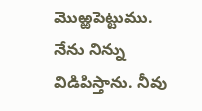మొఱ్ఱపెట్టుము. నేను నిన్ను విడిపిస్తాను. నీవు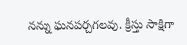నన్ను ఘనపర్చగలవు. క్రీస్తు సాక్షిగా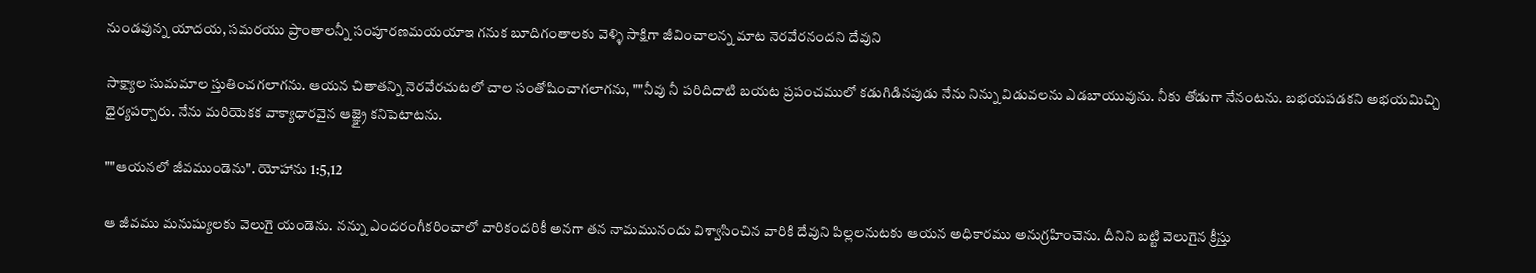నుండవున్న యాదయ, సమరయు ప్రాంతాలన్నీ సంపూరణమయయాఇ గనుక బూదిగంతాలకు వెళ్ళి సాక్షిగా జీవించాలన్న మాట నెరవేరనందని దేవుని

సాక్ష్యాల సుమమాల స్తుతించగలాగను. ఆయన చితాతన్ని నెరవేరచుటలో చాల సంతోషించాగలాగను, ""నీవు నీ పరిదిదాటి బయట ప్రపంచములో కడుగిడినపుడు నేను నిన్ను విడువలను ఎడబాయువును. నీకు తోడుగా నేనంటను. బభయపడకని అభయమిచ్చి ధైర్యపర్చారు. నేను మరియెకక వాక్యాధారవైన ఆజ్ఞ్రై కనిపెటాటను.

""ఆయనలో జీవముండెను". యోహాను 1:5,12

ఆ జీవము మనుష్యులకు వెలుగై యండెను. నన్ను ఎందరంగీకరించాలో వారికందరికీ అనగా తన నామమునందు విశ్వాసించిన వారికి దేవుని పిల్లలనుటకు ఆయన అధికారము అనుగ్రహించెను. దీనిని బట్టి వెలుగైన క్రీస్తు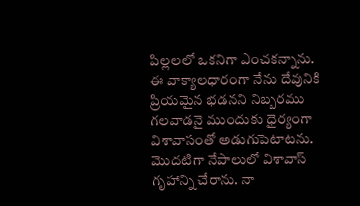పిల్లలలో ఒకనిగా ఎంచకన్నాను. ఈ వాక్యాలధారంగా నేను దేవునికి ప్రియమైన భడనని నిబ్బరము గలవాడనై ముందుకు ధైర్యంగా విశావాసంతో అడుగుపెటాటను. మొదటిగా నేపాలులో విశావాస్ గృహాన్ని చేరాను. నా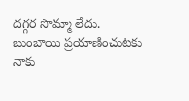దగ్గర సొమ్మా లేదు. బుంబాయి ప్రయాణించుటకు నాకు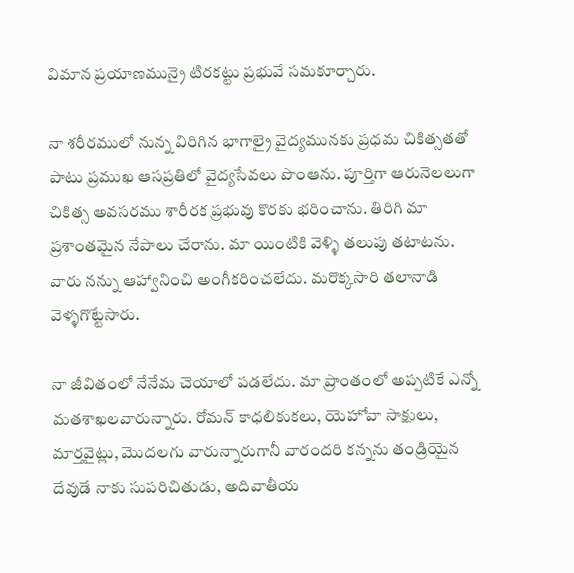విమాన ప్రయాణమున్రై టిరకట్టు ప్రభువే సమకూర్చారు.

నా శరీరములో నున్న విరిగిన భాగాల్రై వైద్యమునకు ప్రధమ చికిత్సతతో పాటు ప్రముఖ ఆసప్రతిలో వైద్యసేవలు పొంఆను. పూర్తిగా ఆరునెలలుగా చికిత్స అవసరము శారీరక ప్రభువు కొరకు భరించాను. తిరిగి మా ప్రశాంతమైన నేపాలు చేరాను. మా యింటికి వెళ్ళి తలుపు తటాటను. వారు నన్ను ఆహ్వానించి అంగీకరించలేదు. మరొక్కసారి తలానాడి వెళ్ళగొట్టేసారు.

నా జీవితంలో నేనేమ చెయాలో పడలేదు. మా ప్రాంతంలో అప్పటికే ఎన్నో మతశాఖలవారున్నారు. రోమన్ కాధలికుకలు, యెహోవా సాక్షులు, మార్తవైట్లు, మొదలగు వారున్నారుగానీ వారందరి కన్నను తండ్రియైన దేవుడే నాకు సుపరిచితుడు, అదివాతీయ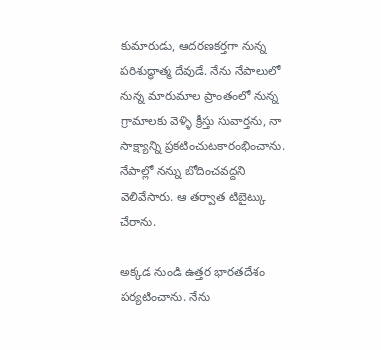కుమారుడు, ఆదరణకర్తగా నున్న పరిశుద్ధాత్మ దేవుడే. నేను నేపాలులో నున్న మారుమాల ప్రాంతంలో నున్న గ్రామాలకు వెళ్ళి క్రీస్తు సువార్తను, నా సాక్ష్యాన్ని ప్రకటించుటకారంభించాను. నేపాల్లో నన్ను బోదించవద్దని వెలివేసారు. ఆ తర్వాత టిబైట్కు చేరాను.

అక్కడ నుండి ఉత్తర భారతదేశం పర్యటించాను. నేను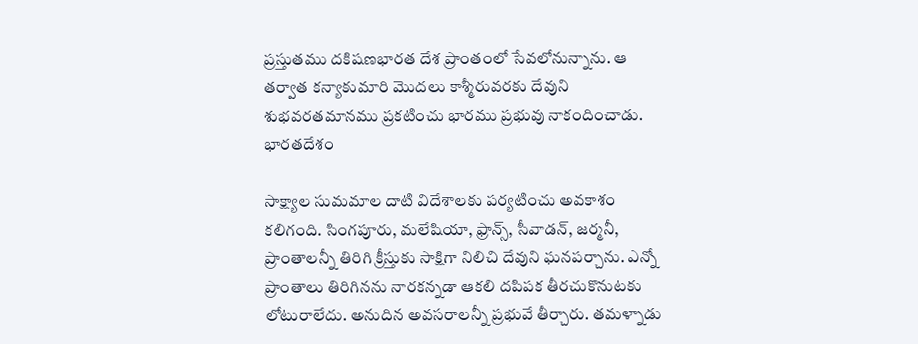ప్రస్తుతము దకిషణభారత దేశ ప్రాంతంలో సేవలోనున్నాను. ఆ తర్వాత కన్యాకుమారి మొదలు కాశ్మీరువరకు దేవుని శుభవరతమానము ప్రకటించు భారము ప్రభువు నాకందించాడు. భారతదేశం

సాక్ష్యాల సుమమాల దాటి విదేశాలకు పర్యటించు అవకాశం కలిగంది. సింగపూరు, మలేషియా, ఫ్రాన్స్, సీవాడన్, జర్మనీ, ప్రాంతాలన్నీ తిరిగి క్రీస్తుకు సాక్షిగా నిలిచి దేవుని ఘనపర్చాను. ఎన్నో ప్రాంతాలు తిరిగినను నారకన్నడా ఆకలి దపిపక తీరచుకొనుటకు లోటురాలేదు. అనుదిన అవసరాలన్నీ ప్రభువే తీర్చారు. తమళ్నాడు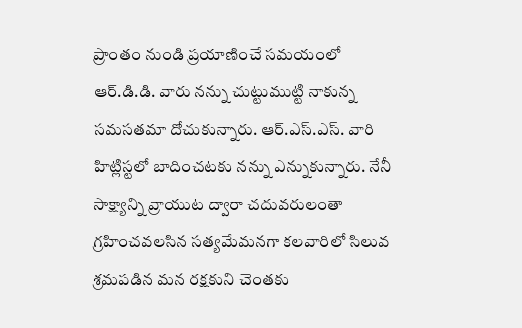ప్రాంతం నుండి ప్రయాణించే సమయంలో ఆర్.డి.డి. వారు నన్ను చుట్టుముట్టి నాకున్న సమసతమా దోచుకున్నారు. ఆర్.ఎస్.ఎస్. వారి హిట్లిస్టలో బాదించటకు నన్ను ఎన్నుకున్నారు. నేనీ సాక్ష్యాన్ని వ్రాయుట ద్వారా చదువరులంతా గ్రహించవలసిన సత్యమేమనగా కలవారిలో సిలువ శ్రమపడిన మన రక్షకుని చెంతకు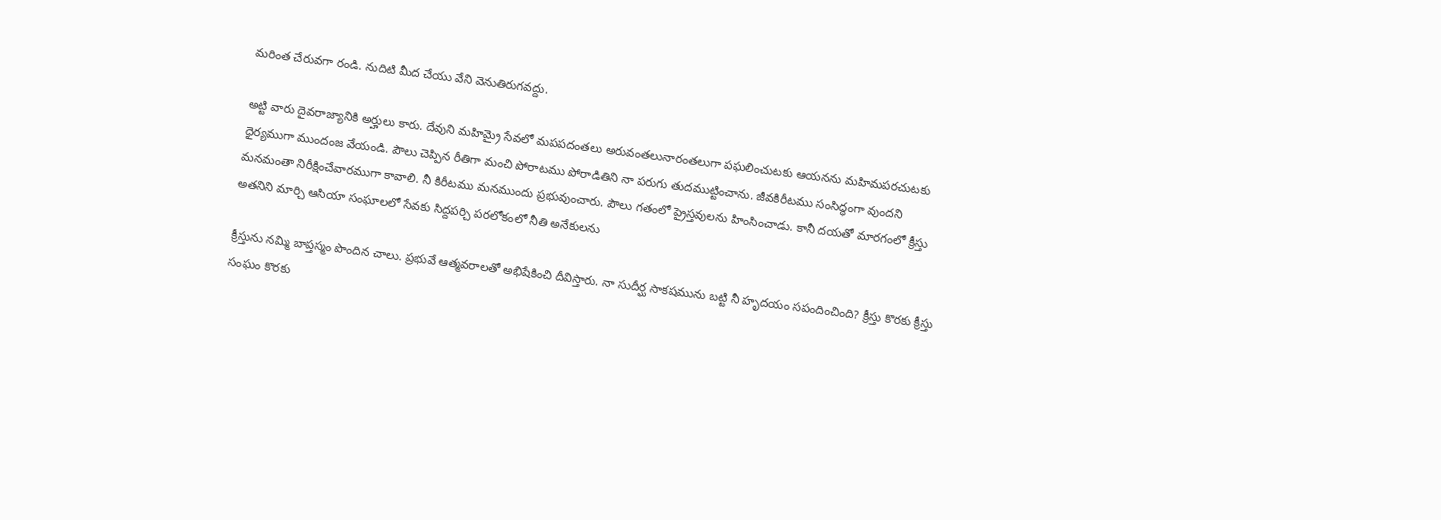మరింత చేరువగా రండి. నుదిటి మీద చేయు వేని వెనుతిరుగవద్దు.

అట్టి వారు దైవరాజ్యానికి అర్హులు కారు. దేవుని మహిమ్రై సేవలో మపపదంతలు అరువంతలునారంతలుగా పఘలించుటకు ఆయనను మహిమపరచుటకు ధైర్యముగా ముందంజ వేయండి. పౌలు చెప్పిన రీతిగా మంచి పోరాటము పోరాడితిని నా పరుగు తుదముట్టించాను. జీవకిరీటము సంసిద్ధంగా వుందని మనమంతా నిరీక్షించేవారముగా కావాలి. నీ కిరీటము మనముందు ప్రభువుంచారు. పౌలు గతంలో ప్రైస్తవులను హింసించాడు. కానీ దయతో మారగంలో క్రీస్తు అతనిని మార్చి ఆసియా సంఘాలలో సేవకు సిద్దపర్చి పరలోకంలో నీతి అనేకులను

క్రీస్తును నమ్మి బాప్తస్మం పొందిన చాలు. ప్రభువే ఆత్మవరాలతో అభిషేకించి దీవిస్తారు. నా సుదీర్ఘ సాకషమును బట్టి నీ హృదయం సపందించింది? క్రీస్తు కొరకు క్రీస్తు సంఘం కొరకు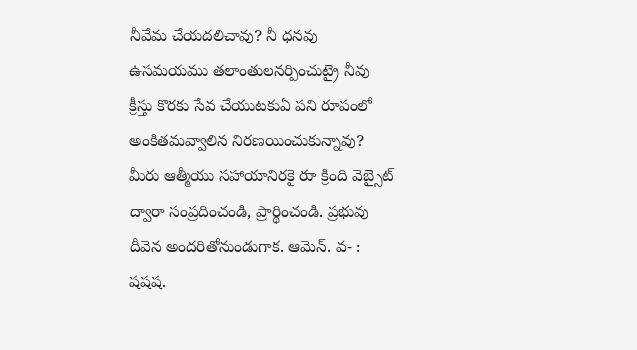నీవేమ చేయదలిచావు? నీ ధనవు ఉసమయము తలాంతులనర్పించుట్రై నీవు క్రీస్తు కొరకు సేవ చేయుటకుఏ పని రూపంలో అంకితమవ్వాలిన నిరణయించుకున్నావు? మీరు ఆత్మీయు సహాయానిరకై రుా క్రింది వెబ్సైట్ ద్వారా సంప్రదించండి, ప్రార్థించండి. ప్రభువు దీవెన అందరితోనుండుగాక. ఆమెన్. వ- : షషష.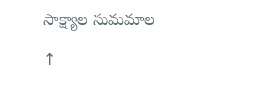సాక్ష్యాల సుమమాల

↑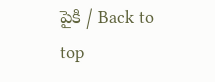పైకి / Back to top